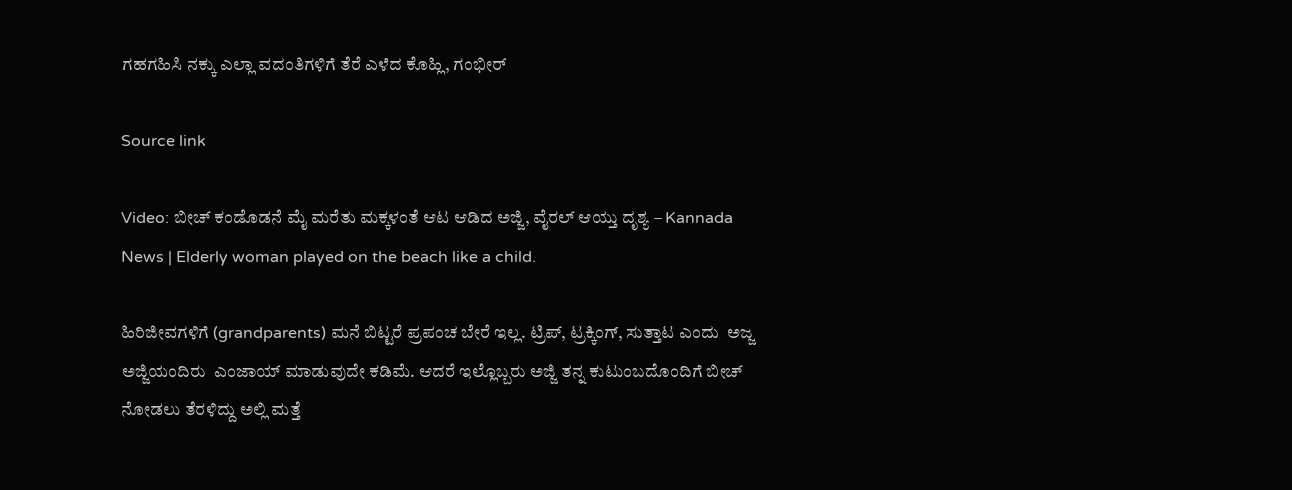ಗಹಗಹಿಸಿ ನಕ್ಕು ಎಲ್ಲಾ ವದಂತಿಗಳಿಗೆ ತೆರೆ ಎಳೆದ ಕೊಹ್ಲಿ, ಗಂಭೀರ್

Source link

Video: ಬೀಚ್ ಕಂಡೊಡನೆ ಮೈ ಮರೆತು ಮಕ್ಕಳಂತೆ ಆಟ ಆಡಿದ ಅಜ್ಜಿ, ವೈರಲ್ ಆಯ್ತು ದೃಶ್ಯ – Kannada News | Elderly woman played on the beach like a child.

ಹಿರಿಜೀವಗಳಿಗೆ (grandparents) ಮನೆ ಬಿಟ್ಟರೆ ಪ್ರಪಂಚ ಬೇರೆ ಇಲ್ಲ. ಟ್ರಿಪ್, ಟ್ರಕ್ಕಿಂಗ್, ಸುತ್ತಾಟ ಎಂದು  ಅಜ್ಜ ಅಜ್ಜಿಯಂದಿರು  ಎಂಜಾಯ್ ಮಾಡುವುದೇ ಕಡಿಮೆ. ಆದರೆ ಇಲ್ಲೊಬ್ಬರು ಅಜ್ಜಿ ತನ್ನ ಕುಟುಂಬದೊಂದಿಗೆ ಬೀಚ್ ನೋಡಲು ತೆರಳಿದ್ದು ಅಲ್ಲಿ ಮತ್ತೆ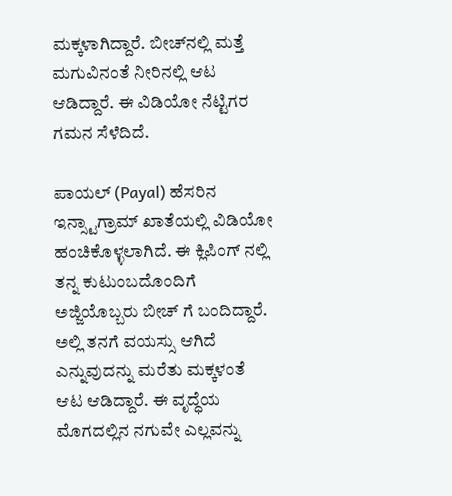ಮಕ್ಕಳಾಗಿದ್ದಾರೆ. ಬೀಚ್‌ನಲ್ಲಿ ಮತ್ತೆ ಮಗುವಿನಂತೆ ನೀರಿನಲ್ಲಿ ಆಟ ಆಡಿದ್ದಾರೆ. ಈ ವಿಡಿಯೋ ನೆಟ್ಟಿಗರ ಗಮನ ಸೆಳೆದಿದೆ.

ಪಾಯಲ್ (Payal) ಹೆಸರಿನ ಇನ್ಸ್ಟಾಗ್ರಾಮ್ ಖಾತೆಯಲ್ಲಿ ವಿಡಿಯೋ ಹಂಚಿಕೊಳ್ಳಲಾಗಿದೆ. ಈ ಕ್ಲಿಪಿಂಗ್ ನಲ್ಲಿ ತನ್ನ ಕುಟುಂಬದೊಂದಿಗೆ ಅಜ್ಜಿಯೊಬ್ಬರು ಬೀಚ್ ಗೆ ಬಂದಿದ್ದಾರೆ. ಅಲ್ಲಿ ತನಗೆ ವಯಸ್ಸು ಆಗಿದೆ ಎನ್ನುವುದನ್ನು ಮರೆತು ಮಕ್ಕಳಂತೆ ಆಟ ಆಡಿದ್ದಾರೆ. ಈ ವೃದ್ಧೆಯ ಮೊಗದಲ್ಲಿನ ನಗುವೇ ಎಲ್ಲವನ್ನು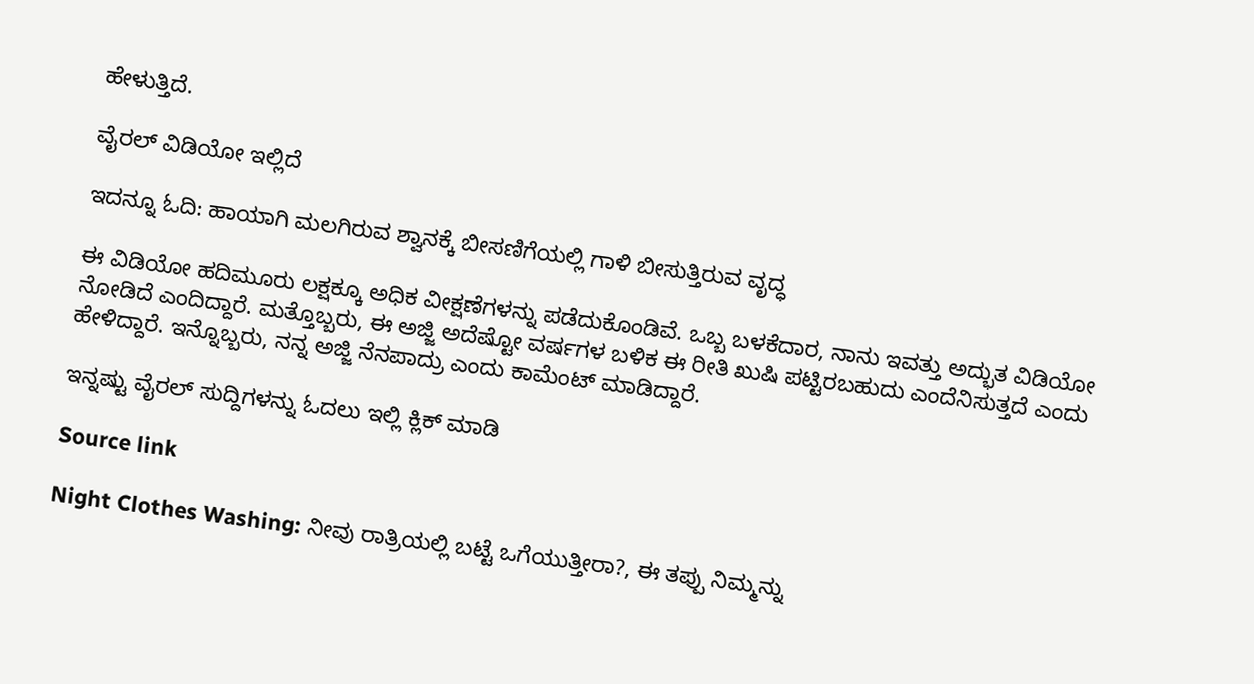ಹೇಳುತ್ತಿದೆ.

ವೈರಲ್ ವಿಡಿಯೋ ಇಲ್ಲಿದೆ

ಇದನ್ನೂ ಓದಿ: ಹಾಯಾಗಿ ಮಲಗಿರುವ ಶ್ವಾನಕ್ಕೆ ಬೀಸಣಿಗೆಯಲ್ಲಿ ಗಾಳಿ ಬೀಸುತ್ತಿರುವ ವೃದ್ಧ

ಈ ವಿಡಿಯೋ ಹದಿಮೂರು ಲಕ್ಷಕ್ಕೂ ಅಧಿಕ ವೀಕ್ಷಣೆಗಳನ್ನು ಪಡೆದುಕೊಂಡಿವೆ. ಒಬ್ಬ ಬಳಕೆದಾರ, ನಾನು ಇವತ್ತು ಅದ್ಭುತ ವಿಡಿಯೋ ನೋಡಿದೆ ಎಂದಿದ್ದಾರೆ. ಮತ್ತೊಬ್ಬರು, ಈ ಅಜ್ಜಿ ಅದೆಷ್ಟೋ ವರ್ಷಗಳ ಬಳಿಕ ಈ ರೀತಿ ಖುಷಿ ಪಟ್ಟಿರಬಹುದು ಎಂದೆನಿಸುತ್ತದೆ ಎಂದು ಹೇಳಿದ್ದಾರೆ. ಇನ್ನೊಬ್ಬರು, ನನ್ನ ಅಜ್ಜಿ ನೆನಪಾದ್ರು ಎಂದು ಕಾಮೆಂಟ್ ಮಾಡಿದ್ದಾರೆ.

ಇನ್ನಷ್ಟು ವೈರಲ್ ಸುದ್ದಿಗಳನ್ನು ಓದಲು ಇಲ್ಲಿ ಕ್ಲಿಕ್ ಮಾಡಿ

Source link

Night Clothes Washing: ನೀವು ರಾತ್ರಿಯಲ್ಲಿ ಬಟ್ಟೆ ಒಗೆಯುತ್ತೀರಾ?, ಈ ತಪ್ಪು ನಿಮ್ಮನ್ನು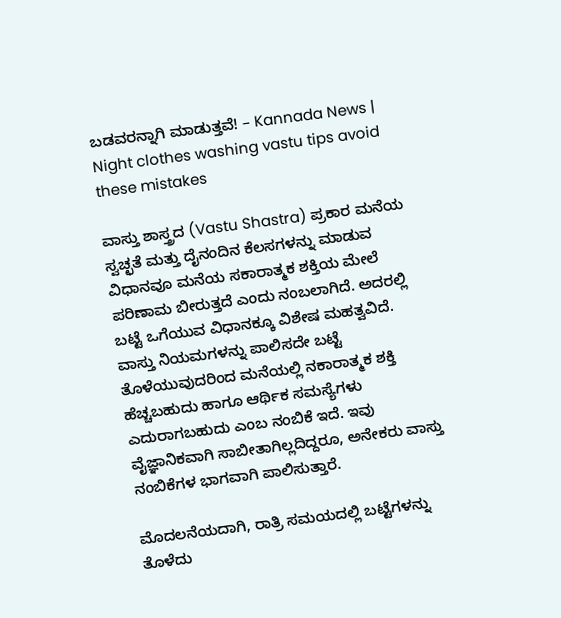ಬಡವರನ್ನಾಗಿ ಮಾಡುತ್ತವೆ! – Kannada News | Night clothes washing vastu tips avoid these mistakes

ವಾಸ್ತು ಶಾಸ್ತ್ರದ (Vastu Shastra) ಪ್ರಕಾರ ಮನೆಯ ಸ್ವಚ್ಛತೆ ಮತ್ತು ದೈನಂದಿನ ಕೆಲಸಗಳನ್ನು ಮಾಡುವ ವಿಧಾನವೂ ಮನೆಯ ಸಕಾರಾತ್ಮಕ ಶಕ್ತಿಯ ಮೇಲೆ ಪರಿಣಾಮ ಬೀರುತ್ತದೆ ಎಂದು ನಂಬಲಾಗಿದೆ. ಅದರಲ್ಲಿ ಬಟ್ಟೆ ಒಗೆಯುವ ವಿಧಾನಕ್ಕೂ ವಿಶೇಷ ಮಹತ್ವವಿದೆ. ವಾಸ್ತು ನಿಯಮಗಳನ್ನು ಪಾಲಿಸದೇ ಬಟ್ಟೆ ತೊಳೆಯುವುದರಿಂದ ಮನೆಯಲ್ಲಿ ನಕಾರಾತ್ಮಕ ಶಕ್ತಿ ಹೆಚ್ಚಬಹುದು ಹಾಗೂ ಆರ್ಥಿಕ ಸಮಸ್ಯೆಗಳು ಎದುರಾಗಬಹುದು ಎಂಬ ನಂಬಿಕೆ ಇದೆ. ಇವು ವೈಜ್ಞಾನಿಕವಾಗಿ ಸಾಬೀತಾಗಿಲ್ಲದಿದ್ದರೂ, ಅನೇಕರು ವಾಸ್ತು ನಂಬಿಕೆಗಳ ಭಾಗವಾಗಿ ಪಾಲಿಸುತ್ತಾರೆ.

ಮೊದಲನೆಯದಾಗಿ, ರಾತ್ರಿ ಸಮಯದಲ್ಲಿ ಬಟ್ಟೆಗಳನ್ನು ತೊಳೆದು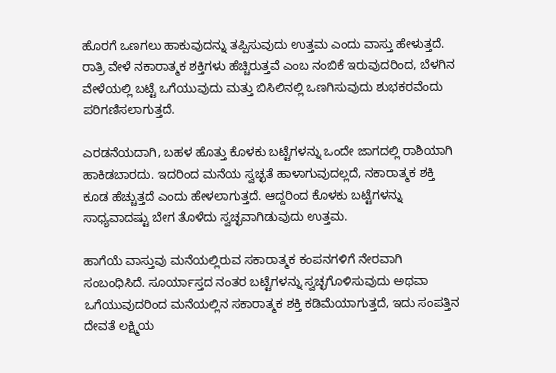ಹೊರಗೆ ಒಣಗಲು ಹಾಕುವುದನ್ನು ತಪ್ಪಿಸುವುದು ಉತ್ತಮ ಎಂದು ವಾಸ್ತು ಹೇಳುತ್ತದೆ. ರಾತ್ರಿ ವೇಳೆ ನಕಾರಾತ್ಮಕ ಶಕ್ತಿಗಳು ಹೆಚ್ಚಿರುತ್ತವೆ ಎಂಬ ನಂಬಿಕೆ ಇರುವುದರಿಂದ, ಬೆಳಗಿನ ವೇಳೆಯಲ್ಲಿ ಬಟ್ಟೆ ಒಗೆಯುವುದು ಮತ್ತು ಬಿಸಿಲಿನಲ್ಲಿ ಒಣಗಿಸುವುದು ಶುಭಕರವೆಂದು ಪರಿಗಣಿಸಲಾಗುತ್ತದೆ.

ಎರಡನೆಯದಾಗಿ, ಬಹಳ ಹೊತ್ತು ಕೊಳಕು ಬಟ್ಟೆಗಳನ್ನು ಒಂದೇ ಜಾಗದಲ್ಲಿ ರಾಶಿಯಾಗಿ ಹಾಕಿಡಬಾರದು. ಇದರಿಂದ ಮನೆಯ ಸ್ವಚ್ಛತೆ ಹಾಳಾಗುವುದಲ್ಲದೆ, ನಕಾರಾತ್ಮಕ ಶಕ್ತಿ ಕೂಡ ಹೆಚ್ಚುತ್ತದೆ ಎಂದು ಹೇಳಲಾಗುತ್ತದೆ. ಆದ್ದರಿಂದ ಕೊಳಕು ಬಟ್ಟೆಗಳನ್ನು ಸಾಧ್ಯವಾದಷ್ಟು ಬೇಗ ತೊಳೆದು ಸ್ವಚ್ಛವಾಗಿಡುವುದು ಉತ್ತಮ.

ಹಾಗೆಯೆ ವಾಸ್ತುವು ಮನೆಯಲ್ಲಿರುವ ಸಕಾರಾತ್ಮಕ ಕಂಪನಗಳಿಗೆ ನೇರವಾಗಿ ಸಂಬಂಧಿಸಿದೆ. ಸೂರ್ಯಾಸ್ತದ ನಂತರ ಬಟ್ಟೆಗಳನ್ನು ಸ್ವಚ್ಛಗೊಳಿಸುವುದು ಅಥವಾ ಒಗೆಯುವುದರಿಂದ ಮನೆಯಲ್ಲಿನ ಸಕಾರಾತ್ಮಕ ಶಕ್ತಿ ಕಡಿಮೆಯಾಗುತ್ತದೆ, ಇದು ಸಂಪತ್ತಿನ ದೇವತೆ ಲಕ್ಷ್ಮಿಯ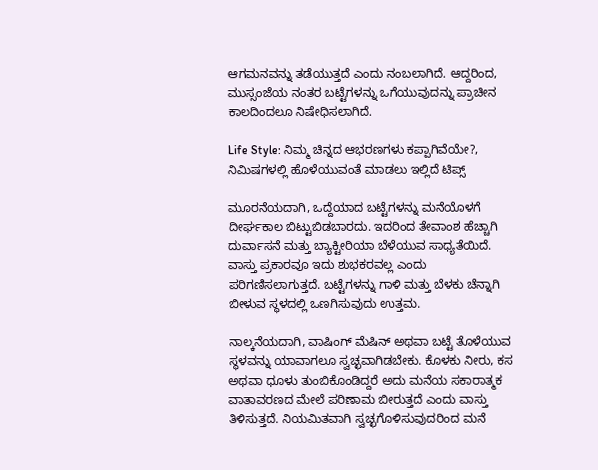ಆಗಮನವನ್ನು ತಡೆಯುತ್ತದೆ ಎಂದು ನಂಬಲಾಗಿದೆ. ಆದ್ದರಿಂದ, ಮುಸ್ಸಂಜೆಯ ನಂತರ ಬಟ್ಟೆಗಳನ್ನು ಒಗೆಯುವುದನ್ನು ಪ್ರಾಚೀನ ಕಾಲದಿಂದಲೂ ನಿಷೇಧಿಸಲಾಗಿದೆ.

Life Style: ನಿಮ್ಮ ಚಿನ್ನದ ಆಭರಣಗಳು ಕಪ್ಪಾಗಿವೆಯೇ?, ನಿಮಿಷಗಳಲ್ಲಿ ಹೊಳೆಯುವಂತೆ ಮಾಡಲು ಇಲ್ಲಿದೆ ಟಿಪ್ಸ್

ಮೂರನೆಯದಾಗಿ, ಒದ್ದೆಯಾದ ಬಟ್ಟೆಗಳನ್ನು ಮನೆಯೊಳಗೆ ದೀರ್ಘಕಾಲ ಬಿಟ್ಟುಬಿಡಬಾರದು. ಇದರಿಂದ ತೇವಾಂಶ ಹೆಚ್ಚಾಗಿ ದುರ್ವಾಸನೆ ಮತ್ತು ಬ್ಯಾಕ್ಟೀರಿಯಾ ಬೆಳೆಯುವ ಸಾಧ್ಯತೆಯಿದೆ. ವಾಸ್ತು ಪ್ರಕಾರವೂ ಇದು ಶುಭಕರವಲ್ಲ ಎಂದು ಪರಿಗಣಿಸಲಾಗುತ್ತದೆ. ಬಟ್ಟೆಗಳನ್ನು ಗಾಳಿ ಮತ್ತು ಬೆಳಕು ಚೆನ್ನಾಗಿ ಬೀಳುವ ಸ್ಥಳದಲ್ಲಿ ಒಣಗಿಸುವುದು ಉತ್ತಮ.

ನಾಲ್ಕನೆಯದಾಗಿ, ವಾಷಿಂಗ್ ಮೆಷಿನ್ ಅಥವಾ ಬಟ್ಟೆ ತೊಳೆಯುವ ಸ್ಥಳವನ್ನು ಯಾವಾಗಲೂ ಸ್ವಚ್ಛವಾಗಿಡಬೇಕು. ಕೊಳಕು ನೀರು, ಕಸ ಅಥವಾ ಧೂಳು ತುಂಬಿಕೊಂಡಿದ್ದರೆ ಅದು ಮನೆಯ ಸಕಾರಾತ್ಮಕ ವಾತಾವರಣದ ಮೇಲೆ ಪರಿಣಾಮ ಬೀರುತ್ತದೆ ಎಂದು ವಾಸ್ತು ತಿಳಿಸುತ್ತದೆ. ನಿಯಮಿತವಾಗಿ ಸ್ವಚ್ಛಗೊಳಿಸುವುದರಿಂದ ಮನೆ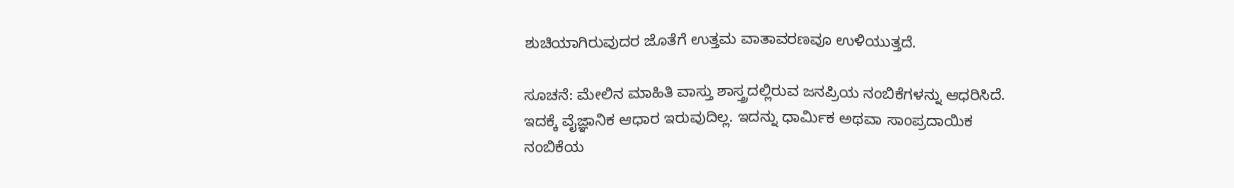ಶುಚಿಯಾಗಿರುವುದರ ಜೊತೆಗೆ ಉತ್ತಮ ವಾತಾವರಣವೂ ಉಳಿಯುತ್ತದೆ.

ಸೂಚನೆ: ಮೇಲಿನ ಮಾಹಿತಿ ವಾಸ್ತು ಶಾಸ್ತ್ರದಲ್ಲಿರುವ ಜನಪ್ರಿಯ ನಂಬಿಕೆಗಳನ್ನು ಆಧರಿಸಿದೆ. ಇದಕ್ಕೆ ವೈಜ್ಞಾನಿಕ ಆಧಾರ ಇರುವುದಿಲ್ಲ. ಇದನ್ನು ಧಾರ್ಮಿಕ ಅಥವಾ ಸಾಂಪ್ರದಾಯಿಕ ನಂಬಿಕೆಯ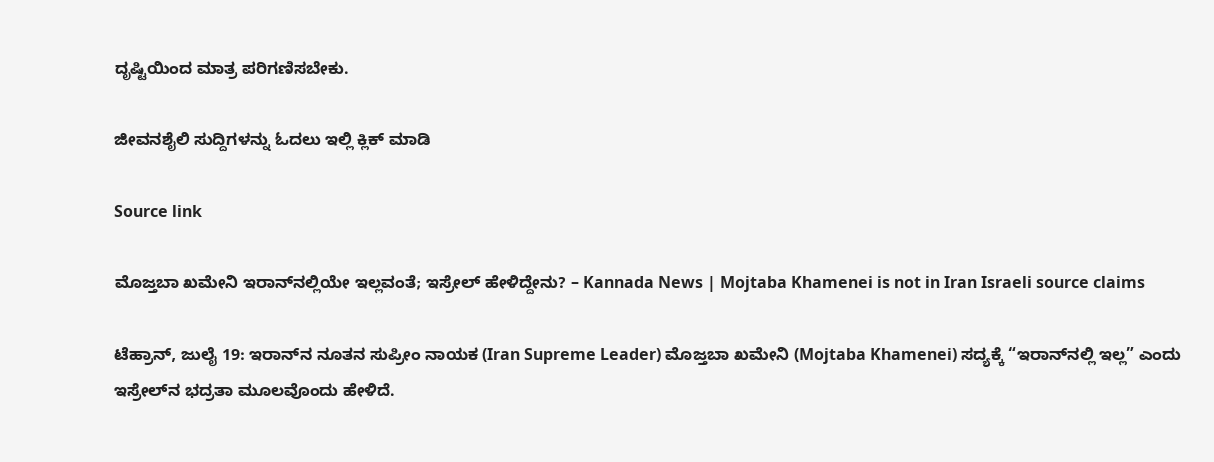ದೃಷ್ಟಿಯಿಂದ ಮಾತ್ರ ಪರಿಗಣಿಸಬೇಕು.

ಜೀವನಶೈಲಿ ಸುದ್ದಿಗಳನ್ನು ಓದಲು ಇಲ್ಲಿ ಕ್ಲಿಕ್ ಮಾಡಿ

Source link

ಮೊಜ್ತಬಾ ಖಮೇನಿ ಇರಾನ್‌ನಲ್ಲಿಯೇ ಇಲ್ಲವಂತೆ; ಇಸ್ರೇಲ್ ಹೇಳಿದ್ದೇನು? – Kannada News | Mojtaba Khamenei is not in Iran Israeli source claims

ಟೆಹ್ರಾನ್, ಜುಲೈ 19: ಇರಾನ್‌ನ ನೂತನ ಸುಪ್ರೀಂ ನಾಯಕ (Iran Supreme Leader) ಮೊಜ್ತಬಾ ಖಮೇನಿ (Mojtaba Khamenei) ಸದ್ಯಕ್ಕೆ “ಇರಾನ್‌ನಲ್ಲಿ ಇಲ್ಲ” ಎಂದು ಇಸ್ರೇಲ್‌ನ ಭದ್ರತಾ ಮೂಲವೊಂದು ಹೇಳಿದೆ.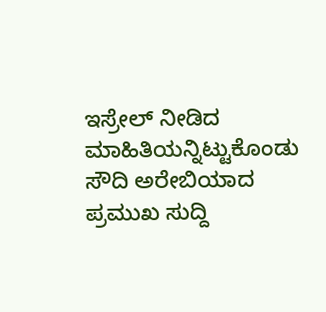ಇಸ್ರೇಲ್ ನೀಡಿದ ಮಾಹಿತಿಯನ್ನಿಟ್ಟುಕೊಂಡು ಸೌದಿ ಅರೇಬಿಯಾದ ಪ್ರಮುಖ ಸುದ್ದಿ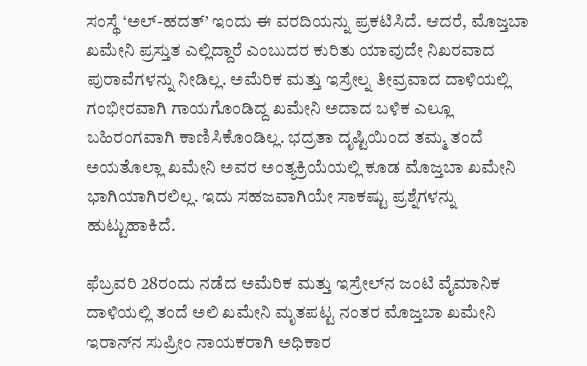ಸಂಸ್ಥೆ ‘ಅಲ್-ಹದತ್’ ಇಂದು ಈ ವರದಿಯನ್ನು ಪ್ರಕಟಿಸಿದೆ. ಆದರೆ, ಮೊಜ್ತಬಾ ಖಮೇನಿ ಪ್ರಸ್ತುತ ಎಲ್ಲಿದ್ದಾರೆ ಎಂಬುದರ ಕುರಿತು ಯಾವುದೇ ನಿಖರವಾದ ಪುರಾವೆಗಳನ್ನು ನೀಡಿಲ್ಲ. ಅಮೆರಿಕ ಮತ್ತು ಇಸ್ರೇಲ್ನ ತೀವ್ರವಾದ ದಾಳಿಯಲ್ಲಿ ಗಂಭೀರವಾಗಿ ಗಾಯಗೊಂಡಿದ್ದ ಖಮೇನಿ ಅದಾದ ಬಳಿಕ ಎಲ್ಲೂ ಬಹಿರಂಗವಾಗಿ ಕಾಣಿಸಿಕೊಂಡಿಲ್ಲ. ಭದ್ರತಾ ದೃಷ್ಟಿಯಿಂದ ತಮ್ಮ ತಂದೆ ಅಯತೊಲ್ಲಾ ಖಮೇನಿ ಅವರ ಅಂತ್ಯಕ್ರಿಯೆಯಲ್ಲಿ ಕೂಡ ಮೊಜ್ತಬಾ ಖಮೇನಿ ಭಾಗಿಯಾಗಿರಲಿಲ್ಲ. ಇದು ಸಹಜವಾಗಿಯೇ ಸಾಕಷ್ಟು ಪ್ರಶ್ನೆಗಳನ್ನು ಹುಟ್ಟುಹಾಕಿದೆ.

ಫೆಬ್ರವರಿ 28ರಂದು ನಡೆದ ಅಮೆರಿಕ ಮತ್ತು ಇಸ್ರೇಲ್‌ನ ಜಂಟಿ ವೈಮಾನಿಕ ದಾಳಿಯಲ್ಲಿ ತಂದೆ ಅಲಿ ಖಮೇನಿ ಮೃತಪಟ್ಟ ನಂತರ ಮೊಜ್ತಬಾ ಖಮೇನಿ ಇರಾನ್‌ನ ಸುಪ್ರೀಂ ನಾಯಕರಾಗಿ ಅಧಿಕಾರ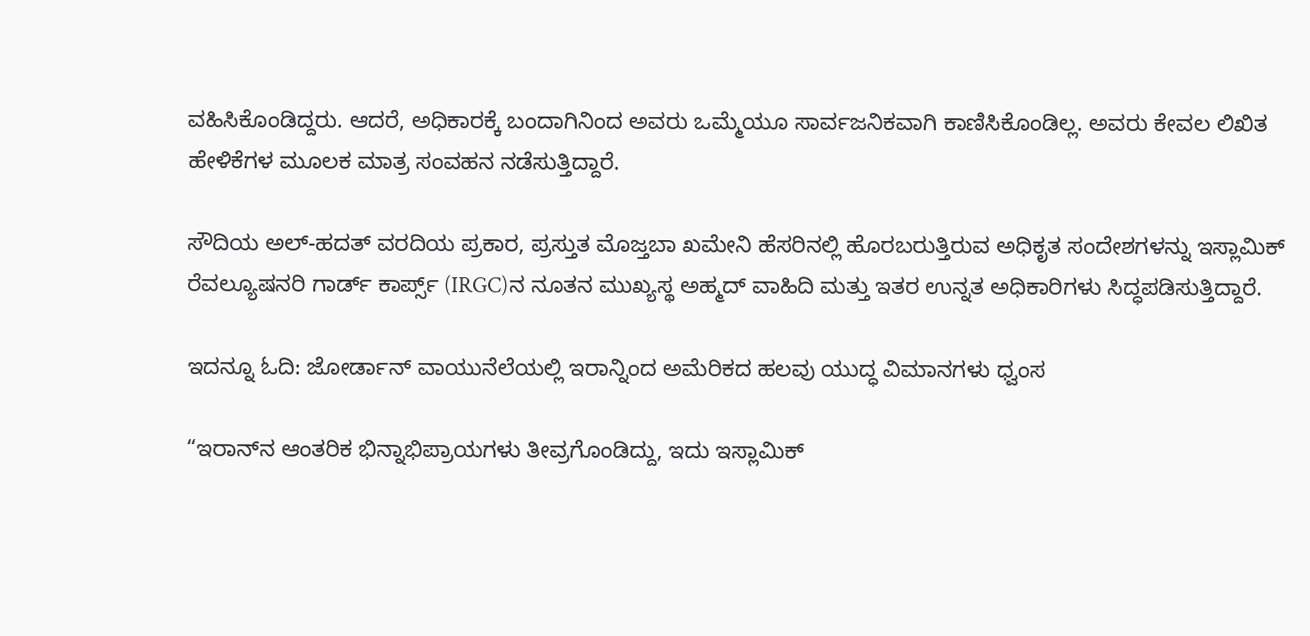ವಹಿಸಿಕೊಂಡಿದ್ದರು. ಆದರೆ, ಅಧಿಕಾರಕ್ಕೆ ಬಂದಾಗಿನಿಂದ ಅವರು ಒಮ್ಮೆಯೂ ಸಾರ್ವಜನಿಕವಾಗಿ ಕಾಣಿಸಿಕೊಂಡಿಲ್ಲ. ಅವರು ಕೇವಲ ಲಿಖಿತ ಹೇಳಿಕೆಗಳ ಮೂಲಕ ಮಾತ್ರ ಸಂವಹನ ನಡೆಸುತ್ತಿದ್ದಾರೆ.

ಸೌದಿಯ ಅಲ್-ಹದತ್ ವರದಿಯ ಪ್ರಕಾರ, ಪ್ರಸ್ತುತ ಮೊಜ್ತಬಾ ಖಮೇನಿ ಹೆಸರಿನಲ್ಲಿ ಹೊರಬರುತ್ತಿರುವ ಅಧಿಕೃತ ಸಂದೇಶಗಳನ್ನು ಇಸ್ಲಾಮಿಕ್ ರೆವಲ್ಯೂಷನರಿ ಗಾರ್ಡ್ ಕಾರ್ಪ್ಸ್ (IRGC)ನ ನೂತನ ಮುಖ್ಯಸ್ಥ ಅಹ್ಮದ್ ವಾಹಿದಿ ಮತ್ತು ಇತರ ಉನ್ನತ ಅಧಿಕಾರಿಗಳು ಸಿದ್ಧಪಡಿಸುತ್ತಿದ್ದಾರೆ.

ಇದನ್ನೂ ಓದಿ: ಜೋರ್ಡಾನ್‌ ವಾಯುನೆಲೆಯಲ್ಲಿ ಇರಾನ್ನಿಂದ ಅಮೆರಿಕದ ಹಲವು ಯುದ್ಧ ವಿಮಾನಗಳು ಧ್ವಂಸ

“ಇರಾನ್‌ನ ಆಂತರಿಕ ಭಿನ್ನಾಭಿಪ್ರಾಯಗಳು ತೀವ್ರಗೊಂಡಿದ್ದು, ಇದು ಇಸ್ಲಾಮಿಕ್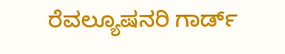ರೆವಲ್ಯೂಷನರಿ ಗಾರ್ಡ್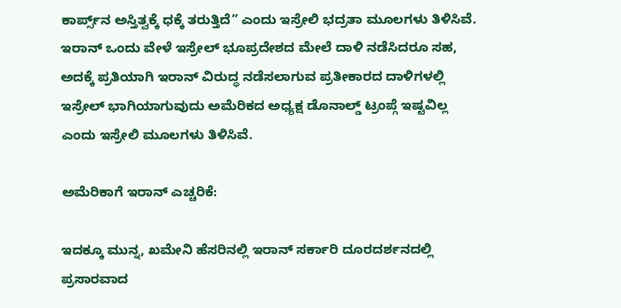ಕಾರ್ಪ್ಸ್‌ನ ಅಸ್ತಿತ್ವಕ್ಕೆ ಧಕ್ಕೆ ತರುತ್ತಿದೆ” ಎಂದು ಇಸ್ರೇಲಿ ಭದ್ರತಾ ಮೂಲಗಳು ತಿಳಿಸಿವೆ. ಇರಾನ್ ಒಂದು ವೇಳೆ ಇಸ್ರೇಲ್ ಭೂಪ್ರದೇಶದ ಮೇಲೆ ದಾಳಿ ನಡೆಸಿದರೂ ಸಹ, ಅದಕ್ಕೆ ಪ್ರತಿಯಾಗಿ ಇರಾನ್ ವಿರುದ್ಧ ನಡೆಸಲಾಗುವ ಪ್ರತೀಕಾರದ ದಾಳಿಗಳಲ್ಲಿ ಇಸ್ರೇಲ್ ಭಾಗಿಯಾಗುವುದು ಅಮೆರಿಕದ ಅಧ್ಯಕ್ಷ ಡೊನಾಲ್ಡ್ ಟ್ರಂಪ್ಗೆ ಇಷ್ಟವಿಲ್ಲ ಎಂದು ಇಸ್ರೇಲಿ ಮೂಲಗಳು ತಿಳಿಸಿವೆ.

ಅಮೆರಿಕಾಗೆ ಇರಾನ್ ಎಚ್ಚರಿಕೆ:

ಇದಕ್ಕೂ ಮುನ್ನ, ಖಮೇನಿ ಹೆಸರಿನಲ್ಲಿ ಇರಾನ್ ಸರ್ಕಾರಿ ದೂರದರ್ಶನದಲ್ಲಿ ಪ್ರಸಾರವಾದ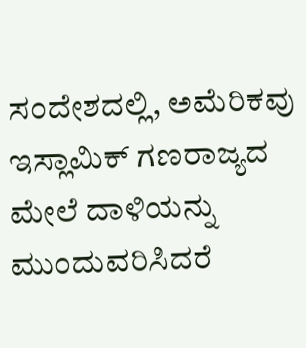ಸಂದೇಶದಲ್ಲಿ, ಅಮೆರಿಕವು ಇಸ್ಲಾಮಿಕ್ ಗಣರಾಜ್ಯದ ಮೇಲೆ ದಾಳಿಯನ್ನು ಮುಂದುವರಿಸಿದರೆ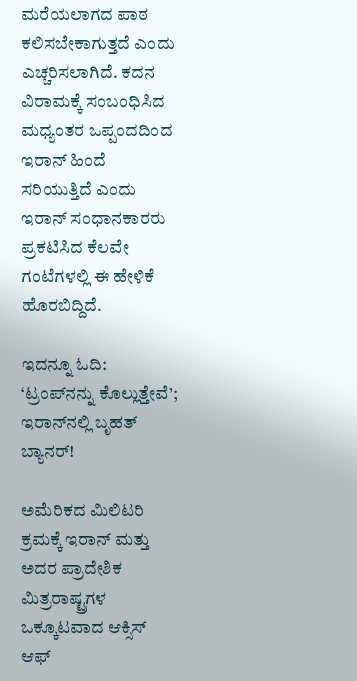ಮರೆಯಲಾಗದ ಪಾಠ ಕಲಿಸಬೇಕಾಗುತ್ತದೆ ಎಂದು ಎಚ್ಚರಿಸಲಾಗಿದೆ. ಕದನ ವಿರಾಮಕ್ಕೆ ಸಂಬಂಧಿಸಿದ ಮಧ್ಯಂತರ ಒಪ್ಪಂದದಿಂದ ಇರಾನ್ ಹಿಂದೆ ಸರಿಯುತ್ತಿದೆ ಎಂದು ಇರಾನ್ ಸಂಧಾನಕಾರರು ಪ್ರಕಟಿಸಿದ ಕೆಲವೇ ಗಂಟೆಗಳಲ್ಲಿ ಈ ಹೇಳಿಕೆ ಹೊರಬಿದ್ದಿದೆ.

ಇದನ್ನೂ ಓದಿ: ‘ಟ್ರಂಪ್‌ನನ್ನು ಕೊಲ್ಲುತ್ತೇವೆ’; ಇರಾನ್‌ನಲ್ಲಿ ಬೃಹತ್ ಬ್ಯಾನರ್!

ಅಮೆರಿಕದ ಮಿಲಿಟರಿ ಕ್ರಮಕ್ಕೆ ಇರಾನ್ ಮತ್ತು ಅದರ ಪ್ರಾದೇಶಿಕ ಮಿತ್ರರಾಷ್ಟ್ರಗಳ ಒಕ್ಕೂಟವಾದ ಆಕ್ಸಿಸ್ ಆಫ್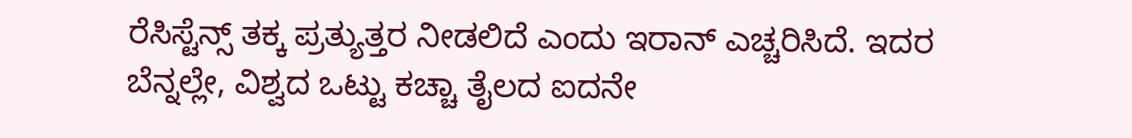ರೆಸಿಸ್ಟೆನ್ಸ್ ತಕ್ಕ ಪ್ರತ್ಯುತ್ತರ ನೀಡಲಿದೆ ಎಂದು ಇರಾನ್ ಎಚ್ಚರಿಸಿದೆ. ಇದರ ಬೆನ್ನಲ್ಲೇ, ವಿಶ್ವದ ಒಟ್ಟು ಕಚ್ಚಾ ತೈಲದ ಐದನೇ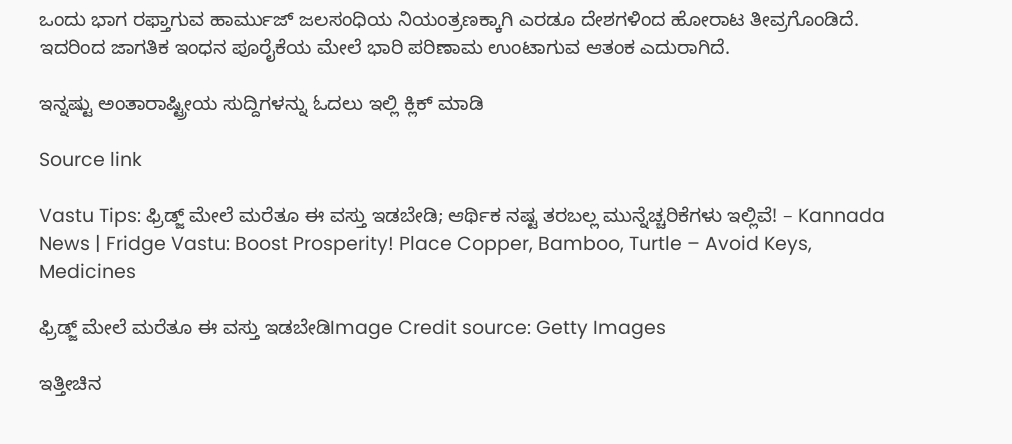ಒಂದು ಭಾಗ ರಫ್ತಾಗುವ ಹಾರ್ಮುಜ್ ಜಲಸಂಧಿಯ ನಿಯಂತ್ರಣಕ್ಕಾಗಿ ಎರಡೂ ದೇಶಗಳಿಂದ ಹೋರಾಟ ತೀವ್ರಗೊಂಡಿದೆ. ಇದರಿಂದ ಜಾಗತಿಕ ಇಂಧನ ಪೂರೈಕೆಯ ಮೇಲೆ ಭಾರಿ ಪರಿಣಾಮ ಉಂಟಾಗುವ ಆತಂಕ ಎದುರಾಗಿದೆ.

ಇನ್ನಷ್ಟು ಅಂತಾರಾಷ್ಟ್ರೀಯ ಸುದ್ದಿಗಳನ್ನು ಓದಲು ಇಲ್ಲಿ ಕ್ಲಿಕ್ ಮಾಡಿ

Source link

Vastu Tips: ಫ್ರಿಡ್ಜ್ ಮೇಲೆ ಮರೆತೂ ಈ ವಸ್ತು ಇಡಬೇಡಿ; ಆರ್ಥಿಕ ನಷ್ಟ ತರಬಲ್ಲ ಮುನ್ನೆಚ್ಚರಿಕೆಗಳು ಇಲ್ಲಿವೆ! – Kannada News | Fridge Vastu: Boost Prosperity! Place Copper, Bamboo, Turtle – Avoid Keys, Medicines

ಫ್ರಿಡ್ಜ್ ಮೇಲೆ ಮರೆತೂ ಈ ವಸ್ತು ಇಡಬೇಡಿImage Credit source: Getty Images

ಇತ್ತೀಚಿನ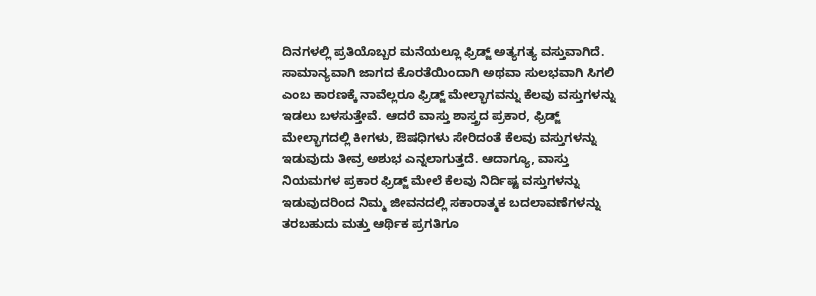ದಿನಗಳಲ್ಲಿ ಪ್ರತಿಯೊಬ್ಬರ ಮನೆಯಲ್ಲೂ ಫ್ರಿಡ್ಜ್ ಅತ್ಯಗತ್ಯ ವಸ್ತುವಾಗಿದೆ. ಸಾಮಾನ್ಯವಾಗಿ ಜಾಗದ ಕೊರತೆಯಿಂದಾಗಿ ಅಥವಾ ಸುಲಭವಾಗಿ ಸಿಗಲಿ ಎಂಬ ಕಾರಣಕ್ಕೆ ನಾವೆಲ್ಲರೂ ಫ್ರಿಡ್ಜ್ ಮೇಲ್ಭಾಗವನ್ನು ಕೆಲವು ವಸ್ತುಗಳನ್ನು ಇಡಲು ಬಳಸುತ್ತೇವೆ. ಆದರೆ ವಾಸ್ತು ಶಾಸ್ತ್ರದ ಪ್ರಕಾರ, ಫ್ರಿಡ್ಜ್ ಮೇಲ್ಭಾಗದಲ್ಲಿ ಕೀಗಳು, ಔಷಧಿಗಳು ಸೇರಿದಂತೆ ಕೆಲವು ವಸ್ತುಗಳನ್ನು ಇಡುವುದು ತೀವ್ರ ಅಶುಭ ಎನ್ನಲಾಗುತ್ತದೆ. ಆದಾಗ್ಯೂ, ವಾಸ್ತು ನಿಯಮಗಳ ಪ್ರಕಾರ ಫ್ರಿಡ್ಜ್ ಮೇಲೆ ಕೆಲವು ನಿರ್ದಿಷ್ಟ ವಸ್ತುಗಳನ್ನು ಇಡುವುದರಿಂದ ನಿಮ್ಮ ಜೀವನದಲ್ಲಿ ಸಕಾರಾತ್ಮಕ ಬದಲಾವಣೆಗಳನ್ನು ತರಬಹುದು ಮತ್ತು ಆರ್ಥಿಕ ಪ್ರಗತಿಗೂ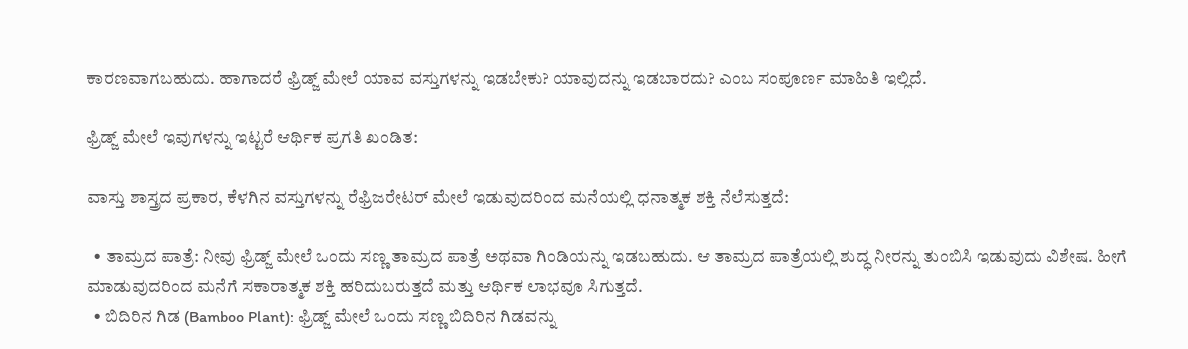ಕಾರಣವಾಗಬಹುದು. ಹಾಗಾದರೆ ಫ್ರಿಡ್ಜ್ ಮೇಲೆ ಯಾವ ವಸ್ತುಗಳನ್ನು ಇಡಬೇಕು? ಯಾವುದನ್ನು ಇಡಬಾರದು? ಎಂಬ ಸಂಪೂರ್ಣ ಮಾಹಿತಿ ಇಲ್ಲಿದೆ.

ಫ್ರಿಡ್ಜ್ ಮೇಲೆ ಇವುಗಳನ್ನು ಇಟ್ಟರೆ ಆರ್ಥಿಕ ಪ್ರಗತಿ ಖಂಡಿತ:

ವಾಸ್ತು ಶಾಸ್ತ್ರದ ಪ್ರಕಾರ, ಕೆಳಗಿನ ವಸ್ತುಗಳನ್ನು ರೆಫ್ರಿಜರೇಟರ್ ಮೇಲೆ ಇಡುವುದರಿಂದ ಮನೆಯಲ್ಲಿ ಧನಾತ್ಮಕ ಶಕ್ತಿ ನೆಲೆಸುತ್ತದೆ:

  • ತಾಮ್ರದ ಪಾತ್ರೆ: ನೀವು ಫ್ರಿಡ್ಜ್ ಮೇಲೆ ಒಂದು ಸಣ್ಣ ತಾಮ್ರದ ಪಾತ್ರೆ ಅಥವಾ ಗಿಂಡಿಯನ್ನು ಇಡಬಹುದು. ಆ ತಾಮ್ರದ ಪಾತ್ರೆಯಲ್ಲಿ ಶುದ್ಧ ನೀರನ್ನು ತುಂಬಿಸಿ ಇಡುವುದು ವಿಶೇಷ. ಹೀಗೆ ಮಾಡುವುದರಿಂದ ಮನೆಗೆ ಸಕಾರಾತ್ಮಕ ಶಕ್ತಿ ಹರಿದುಬರುತ್ತದೆ ಮತ್ತು ಆರ್ಥಿಕ ಲಾಭವೂ ಸಿಗುತ್ತದೆ.
  • ಬಿದಿರಿನ ಗಿಡ (Bamboo Plant): ಫ್ರಿಡ್ಜ್ ಮೇಲೆ ಒಂದು ಸಣ್ಣ ಬಿದಿರಿನ ಗಿಡವನ್ನು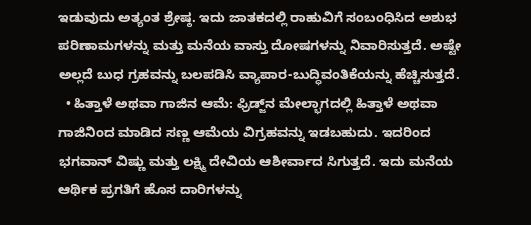ಇಡುವುದು ಅತ್ಯಂತ ಶ್ರೇಷ್ಠ. ಇದು ಜಾತಕದಲ್ಲಿ ರಾಹುವಿಗೆ ಸಂಬಂಧಿಸಿದ ಅಶುಭ ಪರಿಣಾಮಗಳನ್ನು ಮತ್ತು ಮನೆಯ ವಾಸ್ತು ದೋಷಗಳನ್ನು ನಿವಾರಿಸುತ್ತದೆ. ಅಷ್ಟೇ ಅಲ್ಲದೆ ಬುಧ ಗ್ರಹವನ್ನು ಬಲಪಡಿಸಿ ವ್ಯಾಪಾರ-ಬುದ್ಧಿವಂತಿಕೆಯನ್ನು ಹೆಚ್ಚಿಸುತ್ತದೆ.
  • ಹಿತ್ತಾಳೆ ಅಥವಾ ಗಾಜಿನ ಆಮೆ: ಫ್ರಿಡ್ಜ್‌ನ ಮೇಲ್ಭಾಗದಲ್ಲಿ ಹಿತ್ತಾಳೆ ಅಥವಾ ಗಾಜಿನಿಂದ ಮಾಡಿದ ಸಣ್ಣ ಆಮೆಯ ವಿಗ್ರಹವನ್ನು ಇಡಬಹುದು. ಇದರಿಂದ ಭಗವಾನ್ ವಿಷ್ಣು ಮತ್ತು ಲಕ್ಷ್ಮಿ ದೇವಿಯ ಆಶೀರ್ವಾದ ಸಿಗುತ್ತದೆ. ಇದು ಮನೆಯ ಆರ್ಥಿಕ ಪ್ರಗತಿಗೆ ಹೊಸ ದಾರಿಗಳನ್ನು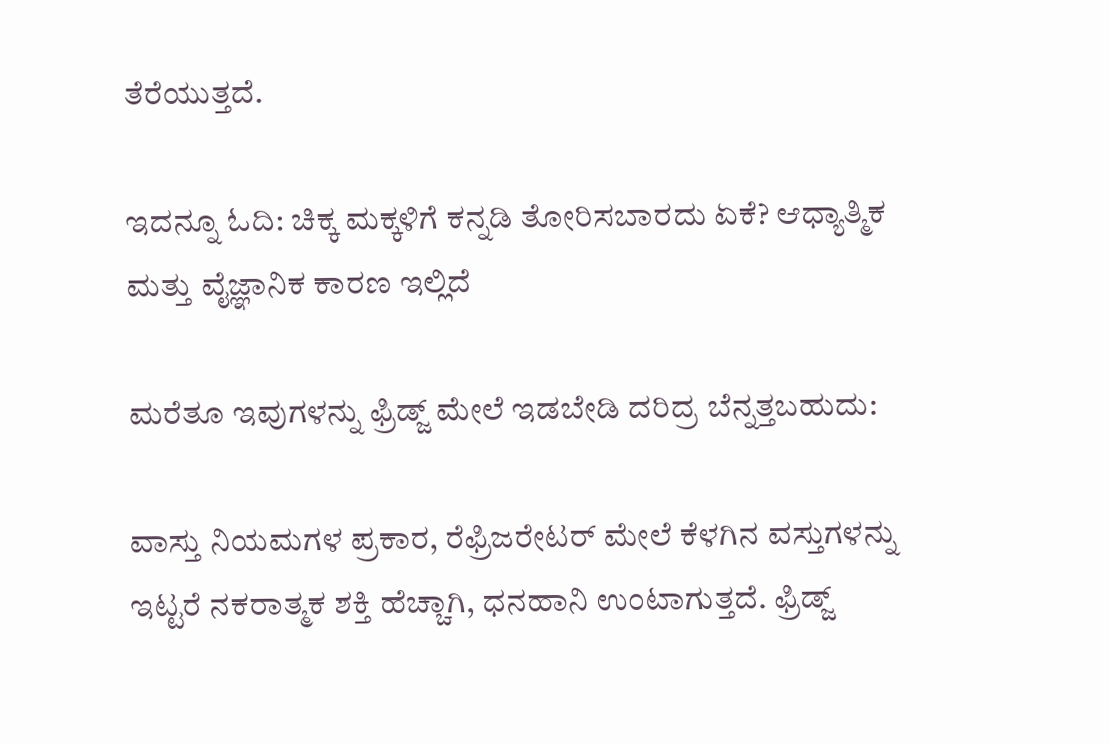ತೆರೆಯುತ್ತದೆ.

ಇದನ್ನೂ ಓದಿ: ಚಿಕ್ಕ ಮಕ್ಕಳಿಗೆ ಕನ್ನಡಿ ತೋರಿಸಬಾರದು ಏಕೆ? ಆಧ್ಯಾತ್ಮಿಕ ಮತ್ತು ವೈಜ್ಞಾನಿಕ ಕಾರಣ ಇಲ್ಲಿದೆ

ಮರೆತೂ ಇವುಗಳನ್ನು ಫ್ರಿಡ್ಜ್ ಮೇಲೆ ಇಡಬೇಡಿ ದರಿದ್ರ ಬೆನ್ನತ್ತಬಹುದು:

ವಾಸ್ತು ನಿಯಮಗಳ ಪ್ರಕಾರ, ರೆಫ್ರಿಜರೇಟರ್ ಮೇಲೆ ಕೆಳಗಿನ ವಸ್ತುಗಳನ್ನು ಇಟ್ಟರೆ ನಕರಾತ್ಮಕ ಶಕ್ತಿ ಹೆಚ್ಚಾಗಿ, ಧನಹಾನಿ ಉಂಟಾಗುತ್ತದೆ. ಫ್ರಿಡ್ಜ್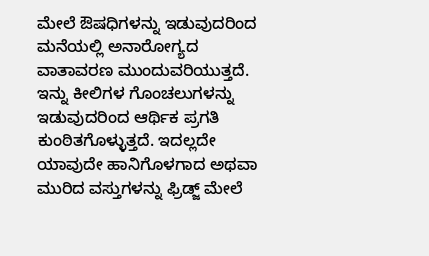ಮೇಲೆ ಔಷಧಿಗಳನ್ನು ಇಡುವುದರಿಂದ ಮನೆಯಲ್ಲಿ ಅನಾರೋಗ್ಯದ ವಾತಾವರಣ ಮುಂದುವರಿಯುತ್ತದೆ. ಇನ್ನು ಕೀಲಿಗಳ ಗೊಂಚಲುಗಳನ್ನು ಇಡುವುದರಿಂದ ಆರ್ಥಿಕ ಪ್ರಗತಿ ಕುಂಠಿತಗೊಳ್ಳುತ್ತದೆ. ಇದಲ್ಲದೇ ಯಾವುದೇ ಹಾನಿಗೊಳಗಾದ ಅಥವಾ ಮುರಿದ ವಸ್ತುಗಳನ್ನು ಫ್ರಿಡ್ಜ್ ಮೇಲೆ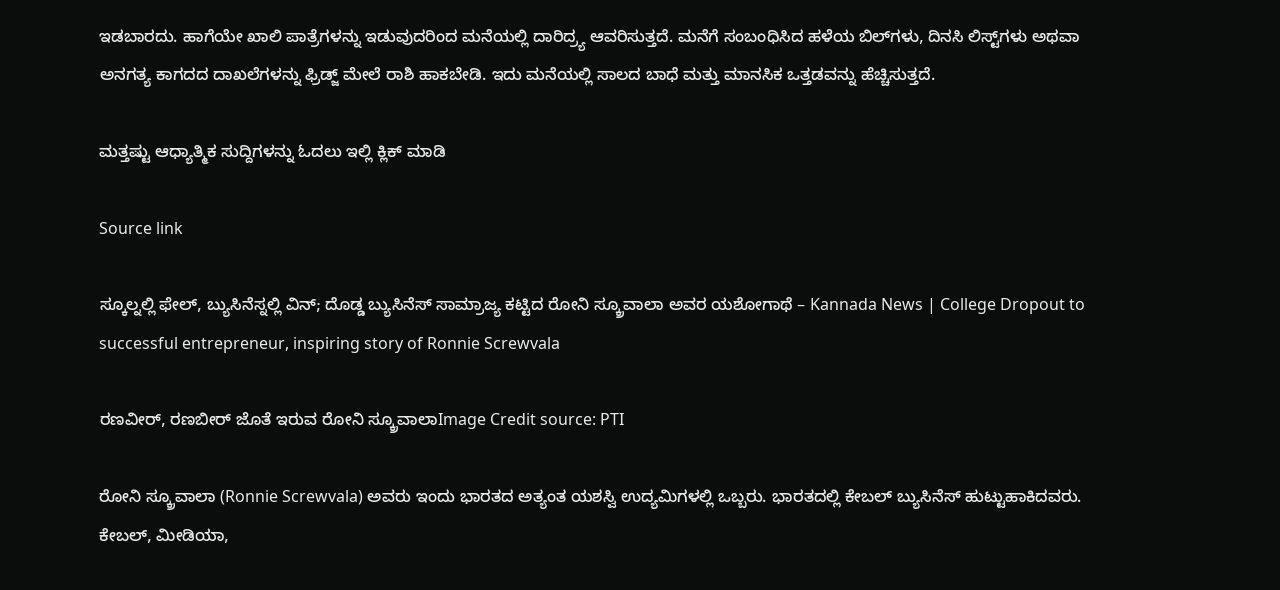ಇಡಬಾರದು. ಹಾಗೆಯೇ ಖಾಲಿ ಪಾತ್ರೆಗಳನ್ನು ಇಡುವುದರಿಂದ ಮನೆಯಲ್ಲಿ ದಾರಿದ್ರ್ಯ ಆವರಿಸುತ್ತದೆ. ಮನೆಗೆ ಸಂಬಂಧಿಸಿದ ಹಳೆಯ ಬಿಲ್‌ಗಳು, ದಿನಸಿ ಲಿಸ್ಟ್‌ಗಳು ಅಥವಾ ಅನಗತ್ಯ ಕಾಗದದ ದಾಖಲೆಗಳನ್ನು ಫ್ರಿಡ್ಜ್ ಮೇಲೆ ರಾಶಿ ಹಾಕಬೇಡಿ. ಇದು ಮನೆಯಲ್ಲಿ ಸಾಲದ ಬಾಧೆ ಮತ್ತು ಮಾನಸಿಕ ಒತ್ತಡವನ್ನು ಹೆಚ್ಚಿಸುತ್ತದೆ.

ಮತ್ತಷ್ಟು ಆಧ್ಯಾತ್ಮಿಕ ಸುದ್ದಿಗಳನ್ನು ಓದಲು ಇಲ್ಲಿ ಕ್ಲಿಕ್ ಮಾಡಿ

Source link

ಸ್ಕೂಲ್ನಲ್ಲಿ ಫೇಲ್, ಬ್ಯುಸಿನೆಸ್ನಲ್ಲಿ ವಿನ್; ದೊಡ್ಡ ಬ್ಯುಸಿನೆಸ್ ಸಾಮ್ರಾಜ್ಯ ಕಟ್ಟಿದ ರೋನಿ ಸ್ಕ್ರೂವಾಲಾ ಅವರ ಯಶೋಗಾಥೆ – Kannada News | College Dropout to successful entrepreneur, inspiring story of Ronnie Screwvala

ರಣವೀರ್, ರಣಬೀರ್ ಜೊತೆ ಇರುವ ರೋನಿ ಸ್ಕ್ರೂವಾಲಾImage Credit source: PTI

ರೋನಿ ಸ್ಕ್ರೂವಾಲಾ (Ronnie Screwvala) ಅವರು ಇಂದು ಭಾರತದ ಅತ್ಯಂತ ಯಶಸ್ವಿ ಉದ್ಯಮಿಗಳಲ್ಲಿ ಒಬ್ಬರು. ಭಾರತದಲ್ಲಿ ಕೇಬಲ್ ಬ್ಯುಸಿನೆಸ್ ಹುಟ್ಟುಹಾಕಿದವರು. ಕೇಬಲ್, ಮೀಡಿಯಾ,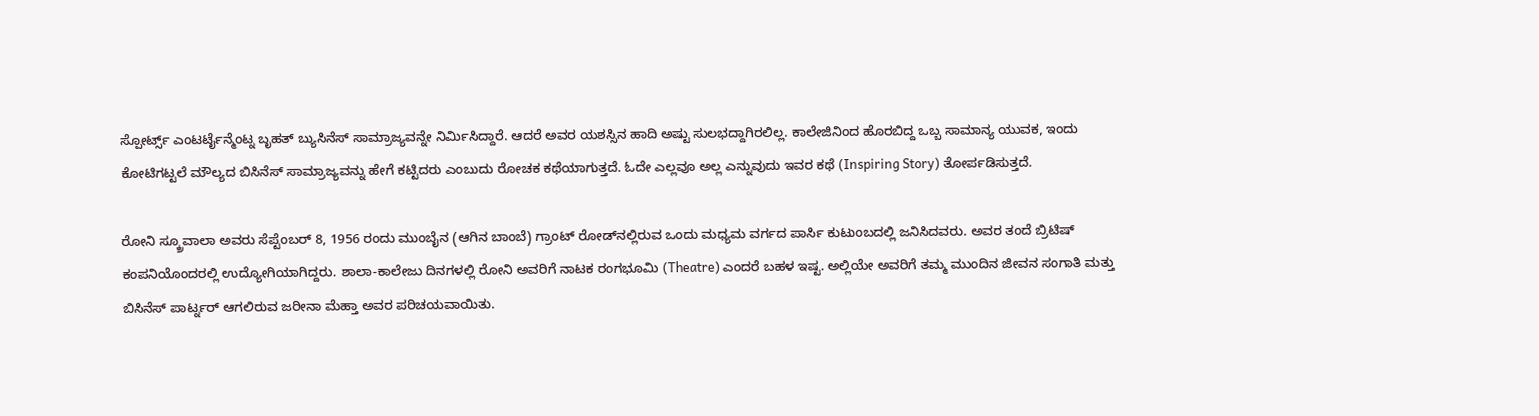ಸ್ಪೋರ್ಟ್ಸ್ ಎಂಟರ್ಟೈನ್ಮೆಂಟ್ನ ಬೃಹತ್ ಬ್ಯುಸಿನೆಸ್ ಸಾಮ್ರಾಜ್ಯವನ್ನೇ ನಿರ್ಮಿಸಿದ್ದಾರೆ. ಆದರೆ ಅವರ ಯಶಸ್ಸಿನ ಹಾದಿ ಅಷ್ಟು ಸುಲಭದ್ದಾಗಿರಲಿಲ್ಲ. ಕಾಲೇಜಿನಿಂದ ಹೊರಬಿದ್ದ ಒಬ್ಬ ಸಾಮಾನ್ಯ ಯುವಕ, ಇಂದು ಕೋಟಿಗಟ್ಟಲೆ ಮೌಲ್ಯದ ಬಿಸಿನೆಸ್ ಸಾಮ್ರಾಜ್ಯವನ್ನು ಹೇಗೆ ಕಟ್ಟಿದರು ಎಂಬುದು ರೋಚಕ ಕಥೆಯಾಗುತ್ತದೆ. ಓದೇ ಎಲ್ಲವೂ ಅಲ್ಲ ಎನ್ನುವುದು ಇವರ ಕಥೆ (Inspiring Story) ತೋರ್ಪಡಿಸುತ್ತದೆ.

ರೋನಿ ಸ್ಕ್ರೂವಾಲಾ ಅವರು ಸೆಪ್ಟೆಂಬರ್ 8, 1956 ರಂದು ಮುಂಬೈನ (ಆಗಿನ ಬಾಂಬೆ) ಗ್ರಾಂಟ್ ರೋಡ್‌ನಲ್ಲಿರುವ ಒಂದು ಮಧ್ಯಮ ವರ್ಗದ ಪಾರ್ಸಿ ಕುಟುಂಬದಲ್ಲಿ ಜನಿಸಿದವರು. ಅವರ ತಂದೆ ಬ್ರಿಟಿಷ್ ಕಂಪನಿಯೊಂದರಲ್ಲಿ ಉದ್ಯೋಗಿಯಾಗಿದ್ದರು. ಶಾಲಾ-ಕಾಲೇಜು ದಿನಗಳಲ್ಲಿ ರೋನಿ ಅವರಿಗೆ ನಾಟಕ ರಂಗಭೂಮಿ (Theatre) ಎಂದರೆ ಬಹಳ ಇಷ್ಟ. ಅಲ್ಲಿಯೇ ಅವರಿಗೆ ತಮ್ಮ ಮುಂದಿನ ಜೀವನ ಸಂಗಾತಿ ಮತ್ತು ಬಿಸಿನೆಸ್ ಪಾರ್ಟ್ನರ್ ಆಗಲಿರುವ ಜರೀನಾ ಮೆಹ್ತಾ ಅವರ ಪರಿಚಯವಾಯಿತು.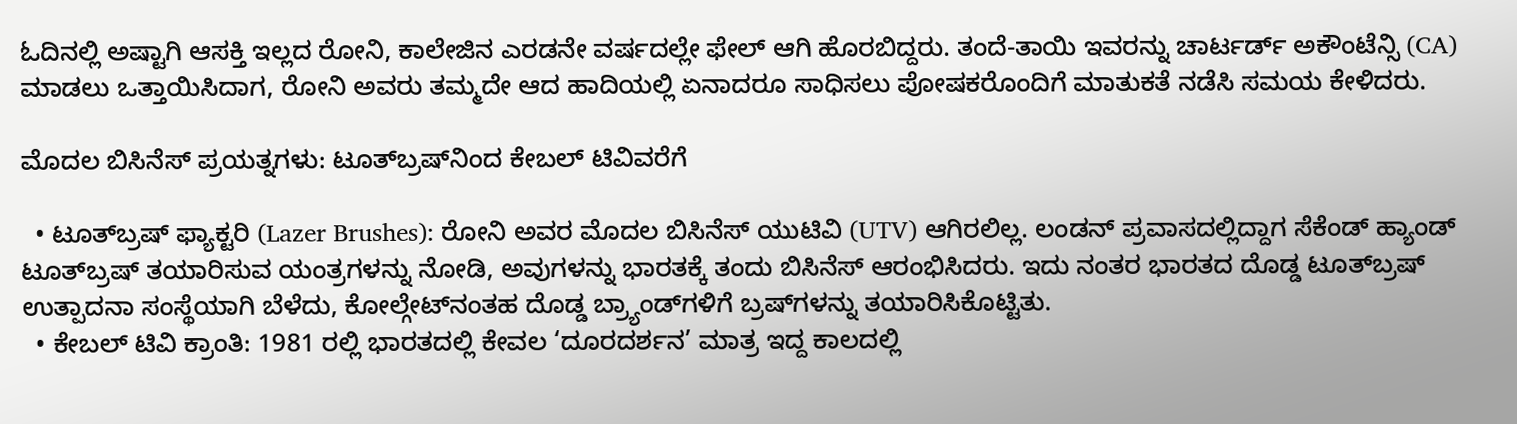ಓದಿನಲ್ಲಿ ಅಷ್ಟಾಗಿ ಆಸಕ್ತಿ ಇಲ್ಲದ ರೋನಿ, ಕಾಲೇಜಿನ ಎರಡನೇ ವರ್ಷದಲ್ಲೇ ಫೇಲ್ ಆಗಿ ಹೊರಬಿದ್ದರು. ತಂದೆ-ತಾಯಿ ಇವರನ್ನು ಚಾರ್ಟರ್ಡ್ ಅಕೌಂಟೆನ್ಸಿ (CA) ಮಾಡಲು ಒತ್ತಾಯಿಸಿದಾಗ, ರೋನಿ ಅವರು ತಮ್ಮದೇ ಆದ ಹಾದಿಯಲ್ಲಿ ಏನಾದರೂ ಸಾಧಿಸಲು ಪೋಷಕರೊಂದಿಗೆ ಮಾತುಕತೆ ನಡೆಸಿ ಸಮಯ ಕೇಳಿದರು.

ಮೊದಲ ಬಿಸಿನೆಸ್ ಪ್ರಯತ್ನಗಳು: ಟೂತ್‌ಬ್ರಷ್‌ನಿಂದ ಕೇಬಲ್ ಟಿವಿವರೆಗೆ

  • ಟೂತ್‌ಬ್ರಷ್ ಫ್ಯಾಕ್ಟರಿ (Lazer Brushes): ರೋನಿ ಅವರ ಮೊದಲ ಬಿಸಿನೆಸ್ ಯುಟಿವಿ (UTV) ಆಗಿರಲಿಲ್ಲ. ಲಂಡನ್ ಪ್ರವಾಸದಲ್ಲಿದ್ದಾಗ ಸೆಕೆಂಡ್ ಹ್ಯಾಂಡ್ ಟೂತ್‌ಬ್ರಷ್ ತಯಾರಿಸುವ ಯಂತ್ರಗಳನ್ನು ನೋಡಿ, ಅವುಗಳನ್ನು ಭಾರತಕ್ಕೆ ತಂದು ಬಿಸಿನೆಸ್ ಆರಂಭಿಸಿದರು. ಇದು ನಂತರ ಭಾರತದ ದೊಡ್ಡ ಟೂತ್‌ಬ್ರಷ್ ಉತ್ಪಾದನಾ ಸಂಸ್ಥೆಯಾಗಿ ಬೆಳೆದು, ಕೋಲ್ಗೇಟ್‌ನಂತಹ ದೊಡ್ಡ ಬ್ರ್ಯಾಂಡ್‌ಗಳಿಗೆ ಬ್ರಷ್‌ಗಳನ್ನು ತಯಾರಿಸಿಕೊಟ್ಟಿತು.
  • ಕೇಬಲ್ ಟಿವಿ ಕ್ರಾಂತಿ: 1981 ರಲ್ಲಿ ಭಾರತದಲ್ಲಿ ಕೇವಲ ‘ದೂರದರ್ಶನ’ ಮಾತ್ರ ಇದ್ದ ಕಾಲದಲ್ಲಿ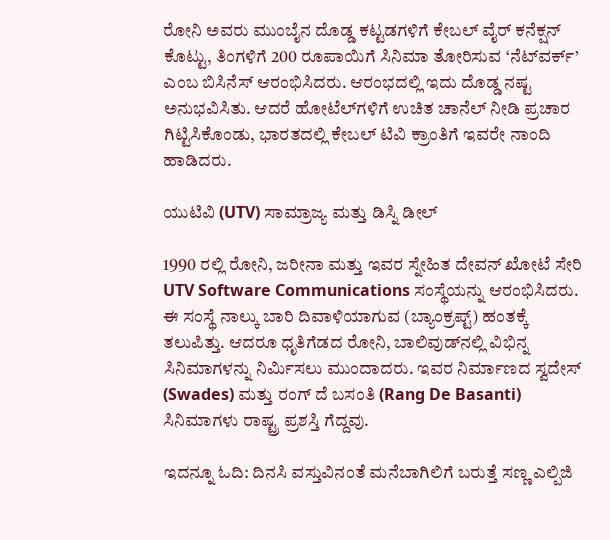ರೋನಿ ಅವರು ಮುಂಬೈನ ದೊಡ್ಡ ಕಟ್ಟಡಗಳಿಗೆ ಕೇಬಲ್ ವೈರ್ ಕನೆಕ್ಷನ್ ಕೊಟ್ಟು, ತಿಂಗಳಿಗೆ 200 ರೂಪಾಯಿಗೆ ಸಿನಿಮಾ ತೋರಿಸುವ ‘ನೆಟ್‌ವರ್ಕ್’ ಎಂಬ ಬಿಸಿನೆಸ್ ಆರಂಭಿಸಿದರು. ಆರಂಭದಲ್ಲಿ ಇದು ದೊಡ್ಡ ನಷ್ಟ ಅನುಭವಿಸಿತು. ಆದರೆ ಹೋಟೆಲ್‌ಗಳಿಗೆ ಉಚಿತ ಚಾನೆಲ್ ನೀಡಿ ಪ್ರಚಾರ ಗಿಟ್ಟಿಸಿಕೊಂಡು, ಭಾರತದಲ್ಲಿ ಕೇಬಲ್ ಟಿವಿ ಕ್ರಾಂತಿಗೆ ಇವರೇ ನಾಂದಿ ಹಾಡಿದರು.

ಯುಟಿವಿ (UTV) ಸಾಮ್ರಾಜ್ಯ ಮತ್ತು ಡಿಸ್ನಿ ಡೀಲ್

1990 ರಲ್ಲಿ ರೋನಿ, ಜರೀನಾ ಮತ್ತು ಇವರ ಸ್ನೇಹಿತ ದೇವನ್ ಖೋಟೆ ಸೇರಿ UTV Software Communications ಸಂಸ್ಥೆಯನ್ನು ಆರಂಭಿಸಿದರು. ಈ ಸಂಸ್ಥೆ ನಾಲ್ಕು ಬಾರಿ ದಿವಾಳಿಯಾಗುವ (ಬ್ಯಾಂಕ್ರಪ್ಟ್) ಹಂತಕ್ಕೆ ತಲುಪಿತ್ತು. ಆದರೂ ಧೃತಿಗೆಡದ ರೋನಿ, ಬಾಲಿವುಡ್‌ನಲ್ಲಿ ವಿಭಿನ್ನ ಸಿನಿಮಾಗಳನ್ನು ನಿರ್ಮಿಸಲು ಮುಂದಾದರು. ಇವರ ನಿರ್ಮಾಣದ ಸ್ವದೇಸ್ (Swades) ಮತ್ತು ರಂಗ್ ದೆ ಬಸಂತಿ (Rang De Basanti) ಸಿನಿಮಾಗಳು ರಾಷ್ಟ್ರ ಪ್ರಶಸ್ತಿ ಗೆದ್ದವು.

ಇದನ್ನೂ ಓದಿ: ದಿನಸಿ ವಸ್ತುವಿನಂತೆ ಮನೆಬಾಗಿಲಿಗೆ ಬರುತ್ತೆ ಸಣ್ಣ ಎಲ್ಪಿಜಿ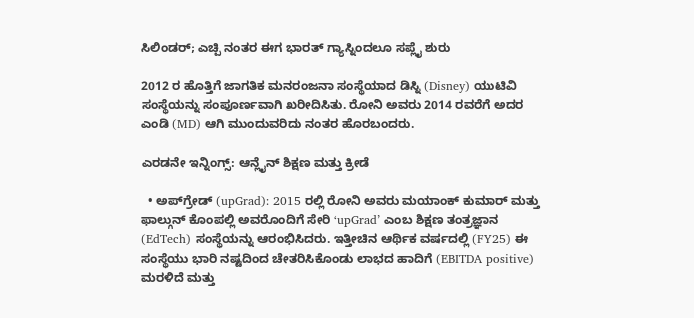ಸಿಲಿಂಡರ್; ಎಚ್ಪಿ ನಂತರ ಈಗ ಭಾರತ್ ಗ್ಯಾಸ್ನಿಂದಲೂ ಸಪ್ಲೈ ಶುರು

2012 ರ ಹೊತ್ತಿಗೆ ಜಾಗತಿಕ ಮನರಂಜನಾ ಸಂಸ್ಥೆಯಾದ ಡಿಸ್ನಿ (Disney) ಯುಟಿವಿ ಸಂಸ್ಥೆಯನ್ನು ಸಂಪೂರ್ಣವಾಗಿ ಖರೀದಿಸಿತು. ರೋನಿ ಅವರು 2014 ರವರೆಗೆ ಅದರ ಎಂಡಿ (MD) ಆಗಿ ಮುಂದುವರಿದು ನಂತರ ಹೊರಬಂದರು.

ಎರಡನೇ ಇನ್ನಿಂಗ್ಸ್: ಆನ್ಲೈನ್ ಶಿಕ್ಷಣ ಮತ್ತು ಕ್ರೀಡೆ

  • ಅಪ್‌ಗ್ರೇಡ್ (upGrad): 2015 ರಲ್ಲಿ ರೋನಿ ಅವರು ಮಯಾಂಕ್ ಕುಮಾರ್ ಮತ್ತು ಫಾಲ್ಗುನ್ ಕೊಂಪಲ್ಲಿ ಅವರೊಂದಿಗೆ ಸೇರಿ ‘upGrad’ ಎಂಬ ಶಿಕ್ಷಣ ತಂತ್ರಜ್ಞಾನ (EdTech) ಸಂಸ್ಥೆಯನ್ನು ಆರಂಭಿಸಿದರು. ಇತ್ತೀಚಿನ ಆರ್ಥಿಕ ವರ್ಷದಲ್ಲಿ (FY25) ಈ ಸಂಸ್ಥೆಯು ಭಾರಿ ನಷ್ಟದಿಂದ ಚೇತರಿಸಿಕೊಂಡು ಲಾಭದ ಹಾದಿಗೆ (EBITDA positive) ಮರಳಿದೆ ಮತ್ತು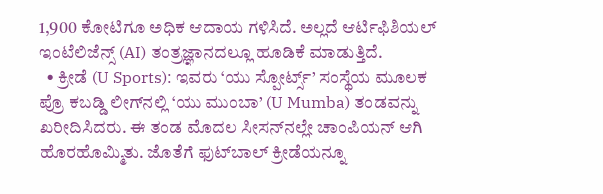1,900 ಕೋಟಿಗೂ ಅಧಿಕ ಆದಾಯ ಗಳಿಸಿದೆ. ಅಲ್ಲದೆ ಆರ್ಟಿಫಿಶಿಯಲ್ ಇಂಟೆಲಿಜೆನ್ಸ್ (AI) ತಂತ್ರಜ್ಞಾನದಲ್ಲೂ ಹೂಡಿಕೆ ಮಾಡುತ್ತಿದೆ.
  • ಕ್ರೀಡೆ (U Sports): ಇವರು ‘ಯು ಸ್ಪೋರ್ಟ್ಸ್’ ಸಂಸ್ಥೆಯ ಮೂಲಕ ಪ್ರೊ ಕಬಡ್ಡಿ ಲೀಗ್‌ನಲ್ಲಿ ‘ಯು ಮುಂಬಾ’ (U Mumba) ತಂಡವನ್ನು ಖರೀದಿಸಿದರು. ಈ ತಂಡ ಮೊದಲ ಸೀಸನ್‌ನಲ್ಲೇ ಚಾಂಪಿಯನ್ ಆಗಿ ಹೊರಹೊಮ್ಮಿತು. ಜೊತೆಗೆ ಫುಟ್‌ಬಾಲ್ ಕ್ರೀಡೆಯನ್ನೂ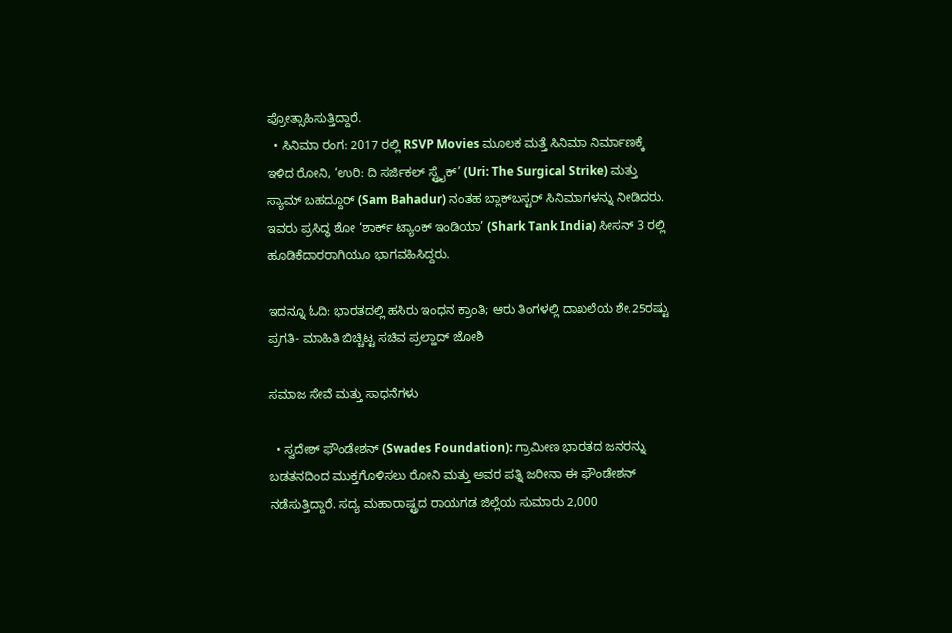ಪ್ರೋತ್ಸಾಹಿಸುತ್ತಿದ್ದಾರೆ.
  • ಸಿನಿಮಾ ರಂಗ: 2017 ರಲ್ಲಿ RSVP Movies ಮೂಲಕ ಮತ್ತೆ ಸಿನಿಮಾ ನಿರ್ಮಾಣಕ್ಕೆ ಇಳಿದ ರೋನಿ, ‘ಉರಿ: ದಿ ಸರ್ಜಿಕಲ್ ಸ್ಟ್ರೈಕ್’ (Uri: The Surgical Strike) ಮತ್ತು ಸ್ಯಾಮ್ ಬಹದ್ದೂರ್ (Sam Bahadur) ನಂತಹ ಬ್ಲಾಕ್‌ಬಸ್ಟರ್ ಸಿನಿಮಾಗಳನ್ನು ನೀಡಿದರು. ಇವರು ಪ್ರಸಿದ್ಧ ಶೋ ‘ಶಾರ್ಕ್ ಟ್ಯಾಂಕ್ ಇಂಡಿಯಾ’ (Shark Tank India) ಸೀಸನ್ 3 ರಲ್ಲಿ ಹೂಡಿಕೆದಾರರಾಗಿಯೂ ಭಾಗವಹಿಸಿದ್ದರು.

ಇದನ್ನೂ ಓದಿ: ಭಾರತದಲ್ಲಿ ಹಸಿರು ಇಂಧನ ಕ್ರಾಂತಿ; ಆರು ತಿಂಗಳಲ್ಲಿ ದಾಖಲೆಯ ಶೇ.25ರಷ್ಟು ಪ್ರಗತಿ- ಮಾಹಿತಿ ಬಿಚ್ಚಿಟ್ಟ ಸಚಿವ ಪ್ರಲ್ಹಾದ್ ಜೋಶಿ

ಸಮಾಜ ಸೇವೆ ಮತ್ತು ಸಾಧನೆಗಳು

  • ಸ್ವದೇಶ್ ಫೌಂಡೇಶನ್ (Swades Foundation): ಗ್ರಾಮೀಣ ಭಾರತದ ಜನರನ್ನು ಬಡತನದಿಂದ ಮುಕ್ತಗೊಳಿಸಲು ರೋನಿ ಮತ್ತು ಅವರ ಪತ್ನಿ ಜರೀನಾ ಈ ಫೌಂಡೇಶನ್ ನಡೆಸುತ್ತಿದ್ದಾರೆ. ಸದ್ಯ ಮಹಾರಾಷ್ಟ್ರದ ರಾಯಗಡ ಜಿಲ್ಲೆಯ ಸುಮಾರು 2,000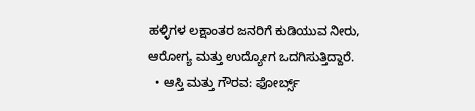ಹಳ್ಳಿಗಳ ಲಕ್ಷಾಂತರ ಜನರಿಗೆ ಕುಡಿಯುವ ನೀರು, ಆರೋಗ್ಯ ಮತ್ತು ಉದ್ಯೋಗ ಒದಗಿಸುತ್ತಿದ್ದಾರೆ.
  • ಆಸ್ತಿ ಮತ್ತು ಗೌರವ: ಫೋರ್ಬ್ಸ್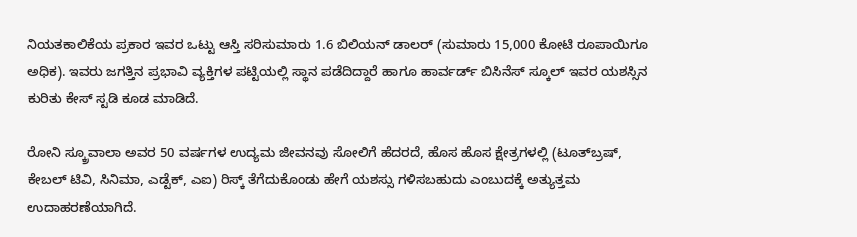ನಿಯತಕಾಲಿಕೆಯ ಪ್ರಕಾರ ಇವರ ಒಟ್ಟು ಆಸ್ತಿ ಸರಿಸುಮಾರು 1.6 ಬಿಲಿಯನ್ ಡಾಲರ್ (ಸುಮಾರು 15,000 ಕೋಟಿ ರೂಪಾಯಿಗೂ ಅಧಿಕ). ಇವರು ಜಗತ್ತಿನ ಪ್ರಭಾವಿ ವ್ಯಕ್ತಿಗಳ ಪಟ್ಟಿಯಲ್ಲಿ ಸ್ಥಾನ ಪಡೆದಿದ್ದಾರೆ ಹಾಗೂ ಹಾರ್ವರ್ಡ್ ಬಿಸಿನೆಸ್ ಸ್ಕೂಲ್ ಇವರ ಯಶಸ್ಸಿನ ಕುರಿತು ಕೇಸ್ ಸ್ಟಡಿ ಕೂಡ ಮಾಡಿದೆ.

ರೋನಿ ಸ್ಕ್ರೂವಾಲಾ ಅವರ 50 ವರ್ಷಗಳ ಉದ್ಯಮ ಜೀವನವು ಸೋಲಿಗೆ ಹೆದರದೆ, ಹೊಸ ಹೊಸ ಕ್ಷೇತ್ರಗಳಲ್ಲಿ (ಟೂತ್‌ಬ್ರಷ್, ಕೇಬಲ್ ಟಿವಿ, ಸಿನಿಮಾ, ಎಡ್ಟೆಕ್, ಎಐ) ರಿಸ್ಕ್ ತೆಗೆದುಕೊಂಡು ಹೇಗೆ ಯಶಸ್ಸು ಗಳಿಸಬಹುದು ಎಂಬುದಕ್ಕೆ ಅತ್ಯುತ್ತಮ ಉದಾಹರಣೆಯಾಗಿದೆ.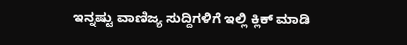ಇನ್ನಷ್ಟು ವಾಣಿಜ್ಯ ಸುದ್ದಿಗಳಿಗೆ ಇಲ್ಲಿ ಕ್ಲಿಕ್ ಮಾಡಿ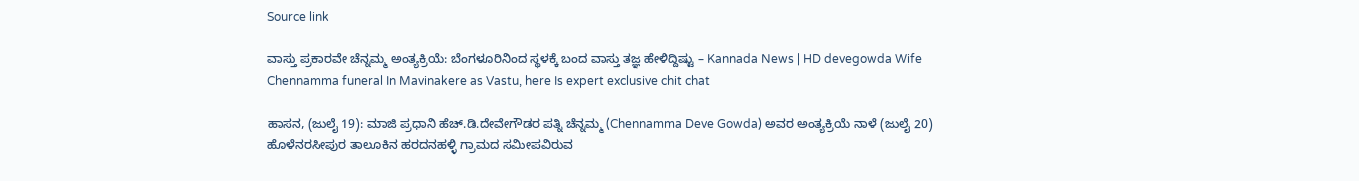Source link

ವಾಸ್ತು ಪ್ರಕಾರವೇ ಚೆನ್ನಮ್ಮ ಅಂತ್ಯಕ್ರಿಯೆ: ಬೆಂಗಳೂರಿನಿಂದ ಸ್ಥಳಕ್ಕೆ ಬಂದ ವಾಸ್ತು ತಜ್ಞ ಹೇಳಿದ್ದಿಷ್ಟು – Kannada News | HD devegowda Wife Chennamma funeral In Mavinakere as Vastu, here Is expert exclusive chit chat

ಹಾಸನ, (ಜುಲೈ 19): ಮಾಜಿ ಪ್ರಧಾನಿ ಹೆಚ್.ಡಿ.ದೇವೇಗೌಡರ ಪತ್ನಿ ಚೆನ್ನಮ್ಮ (Chennamma Deve Gowda) ಅವರ ಅಂತ್ಯಕ್ರಿಯೆ ನಾಳೆ (ಜುಲೈ 20) ಹೊಳೆನರಸೀಪುರ ತಾಲೂಕಿನ ಹರದನಹಳ್ಳಿ ಗ್ರಾಮದ ಸಮೀಪವಿರುವ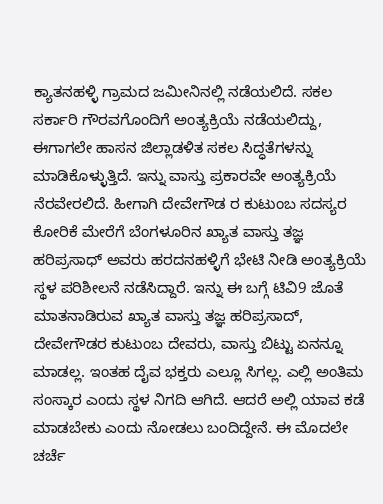ಕ್ಯಾತನಹಳ್ಳಿ ಗ್ರಾಮದ ಜಮೀನಿನಲ್ಲಿ ನಡೆಯಲಿದೆ. ಸಕಲ ಸರ್ಕಾರಿ ಗೌರವಗೊಂದಿಗೆ ಅಂತ್ಯಕ್ರಿಯೆ ನಡೆಯಲಿದ್ದು, ಈಗಾಗಲೇ ಹಾಸನ ಜಿಲ್ಲಾಡಳಿತ ಸಕಲ ಸಿದ್ಧತೆಗಳನ್ನು ಮಾಡಿಕೊಳ್ಳುತ್ತಿದೆ. ಇನ್ನು ವಾಸ್ತು ಪ್ರಕಾರವೇ ಅಂತ್ಯಕ್ರಿಯೆ ನೆರವೇರಲಿದೆ. ಹೀಗಾಗಿ ದೇವೇಗೌಡ ರ ಕುಟುಂಬ ಸದಸ್ಯರ ಕೋರಿಕೆ ಮೇರೆಗೆ ಬೆಂಗಳೂರಿನ ಖ್ಯಾತ ವಾಸ್ತು ತಜ್ಞ ಹರಿಪ್ರಸಾಧ್ ಅವರು ಹರದನಹಳ್ಳಿಗೆ ಭೇಟಿ ನೀಡಿ ಅಂತ್ಯಕ್ರಿಯೆ ಸ್ಥಳ ಪರಿಶೀಲನೆ ನಡೆಸಿದ್ದಾರೆ. ಇನ್ನು ಈ ಬಗ್ಗೆ ಟಿವಿ9 ಜೊತೆ ಮಾತನಾಡಿರುವ ಖ್ಯಾತ ವಾಸ್ತು ತಜ್ಞ ಹರಿಪ್ರಸಾದ್, ದೇವೇಗೌಡರ ಕುಟುಂಬ ದೇವರು, ವಾಸ್ತು ಬಿಟ್ಟು ಏನನ್ನೂ ಮಾಡಲ್ಲ. ಇಂತಹ ದೈವ ಭಕ್ತರು ಎಲ್ಲೂ ಸಿಗಲ್ಲ. ಎಲ್ಲಿ ಅಂತಿಮ ಸಂಸ್ಕಾರ ಎಂದು ಸ್ಥಳ ನಿಗದಿ ಆಗಿದೆ. ಆದರೆ ಅಲ್ಲಿ ಯಾವ ಕಡೆ ಮಾಡಬೇಕು ಎಂದು ನೋಡಲು ಬಂದಿದ್ದೇನೆ. ಈ ಮೊದಲೇ ಚರ್ಚೆ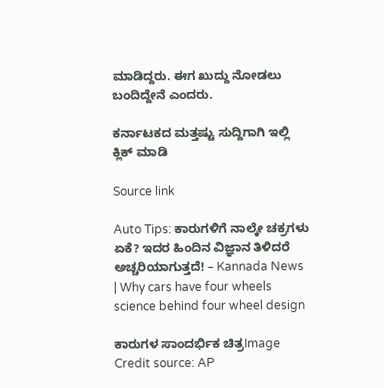ಮಾಡಿದ್ದರು. ಈಗ ಖುದ್ದು ನೋಡಲು ಬಂದಿದ್ದೇನೆ ಎಂದರು.

ಕರ್ನಾಟಕದ ಮತ್ತಷ್ಟು ಸುದ್ದಿಗಾಗಿ ಇಲ್ಲಿ ಕ್ಲಿಕ್ ಮಾಡಿ

Source link

Auto Tips: ಕಾರುಗಳಿಗೆ ನಾಲ್ಕೇ ಚಕ್ರಗಳು ಏಕೆ? ಇದರ ಹಿಂದಿನ ವಿಜ್ಞಾನ ತಿಳಿದರೆ ಅಚ್ಚರಿಯಾಗುತ್ತದೆ! – Kannada News | Why cars have four wheels science behind four wheel design

ಕಾರುಗಳ ಸಾಂದರ್ಭಿಕ ಚಿತ್ರImage Credit source: AP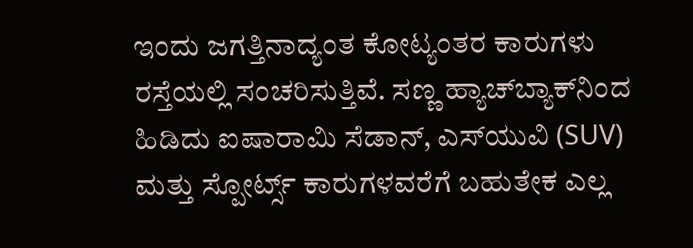ಇಂದು ಜಗತ್ತಿನಾದ್ಯಂತ ಕೋಟ್ಯಂತರ ಕಾರುಗಳು ರಸ್ತೆಯಲ್ಲಿ ಸಂಚರಿಸುತ್ತಿವೆ. ಸಣ್ಣ ಹ್ಯಾಚ್‌ಬ್ಯಾಕ್‌ನಿಂದ ಹಿಡಿದು ಐಷಾರಾಮಿ ಸೆಡಾನ್‌, ಎಸ್‌ಯುವಿ (SUV) ಮತ್ತು ಸ್ಪೋರ್ಟ್ಸ್ ಕಾರುಗಳವರೆಗೆ ಬಹುತೇಕ ಎಲ್ಲ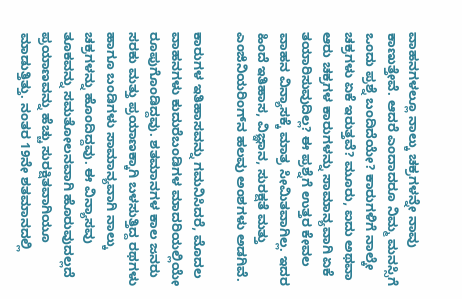ವಾಹನಗಳಲ್ಲೂ ನಾಲ್ಕು ಚಕ್ರಗಳನ್ನೇ ನಾವು ಕಾಣುತ್ತೇವೆ. ಆದರೆ ಎಂದಾದರೂ ನಿಮ್ಮ ಮನಸ್ಸಿಗೆ ಒಂದು ಪ್ರಶ್ನೆ ಬಂದಿದೆಯೇ? ಕಾರುಗಳಿಗೆ ನಾಲ್ಕೇ ಚಕ್ರಗಳು ಏಕೆ ಇರುತ್ತವೆ? ಮೂರು, ಐದು ಅಥವಾ ಆರು ಚಕ್ರಗಳ ಕಾರುಗಳನ್ನು ಸಾಮಾನ್ಯವಾಗಿ ಏಕೆ ತಯಾರಿಸುವುದಿಲ್ಲ? ಈ ಪ್ರಶ್ನೆಗೆ ಉತ್ತರ ಕೇವಲ ವಾಹನ ವಿನ್ಯಾಸಕ್ಕೆ ಮಾತ್ರ ಸೀಮಿತವಾಗಿಲ್ಲ. ಇದರ ಹಿಂದೆ ಇತಿಹಾಸ, ವಿಜ್ಞಾನ, ಸುರಕ್ಷತೆ ಮತ್ತು ಎಂಜಿನಿಯರಿಂಗ್‌ನ ಹಲವು ಅಂಶಗಳು ಅಡಗಿವೆ.

ಕಾರುಗಳ ಇತಿಹಾಸವನ್ನು ಗಮನಿಸಿದರೆ, ಮೊದಲ ವಾಹನಗಳು ಕುದುರೆಬಂಡಿಗಳ ಮಾದರಿಯಲ್ಲಿಯೇ ರೂಪುಗೊಂಡಿದ್ದವು. ಶತಮಾನಗಳ ಕಾಲ ಜನರು ಸರಕು ಮತ್ತು ಪ್ರಯಾಣಕ್ಕಾಗಿ ಬಳಸುತ್ತಿದ್ದ ರಥಗಳು ಹಾಗೂ ಬಂಡಿಗಳು ಸಾಮಾನ್ಯವಾಗಿ ನಾಲ್ಕು ಚಕ್ರಗಳನ್ನು ಹೊಂದಿದ್ದವು. ಈ ವಿನ್ಯಾಸವು ತೂಕವನ್ನು ಸಮತೋಲನವಾಗಿ ಹೊರುವುದಲ್ಲದೆ ಪ್ರಯಾಣವನ್ನು ಹೆಚ್ಚು ಸುರಕ್ಷಿತವಾಗಿಯೂ ಮಾಡುತ್ತಿತ್ತು. ನಂತರ 19ನೇ ಶತಮಾನದಲ್ಲಿ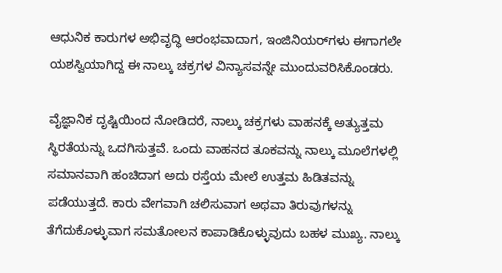ಆಧುನಿಕ ಕಾರುಗಳ ಅಭಿವೃದ್ಧಿ ಆರಂಭವಾದಾಗ, ಇಂಜಿನಿಯರ್‌ಗಳು ಈಗಾಗಲೇ ಯಶಸ್ವಿಯಾಗಿದ್ದ ಈ ನಾಲ್ಕು ಚಕ್ರಗಳ ವಿನ್ಯಾಸವನ್ನೇ ಮುಂದುವರಿಸಿಕೊಂಡರು.

ವೈಜ್ಞಾನಿಕ ದೃಷ್ಟಿಯಿಂದ ನೋಡಿದರೆ, ನಾಲ್ಕು ಚಕ್ರಗಳು ವಾಹನಕ್ಕೆ ಅತ್ಯುತ್ತಮ ಸ್ಥಿರತೆಯನ್ನು ಒದಗಿಸುತ್ತವೆ. ಒಂದು ವಾಹನದ ತೂಕವನ್ನು ನಾಲ್ಕು ಮೂಲೆಗಳಲ್ಲಿ ಸಮಾನವಾಗಿ ಹಂಚಿದಾಗ ಅದು ರಸ್ತೆಯ ಮೇಲೆ ಉತ್ತಮ ಹಿಡಿತವನ್ನು ಪಡೆಯುತ್ತದೆ. ಕಾರು ವೇಗವಾಗಿ ಚಲಿಸುವಾಗ ಅಥವಾ ತಿರುವುಗಳನ್ನು ತೆಗೆದುಕೊಳ್ಳುವಾಗ ಸಮತೋಲನ ಕಾಪಾಡಿಕೊಳ್ಳುವುದು ಬಹಳ ಮುಖ್ಯ. ನಾಲ್ಕು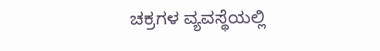ಚಕ್ರಗಳ ವ್ಯವಸ್ಥೆಯಲ್ಲಿ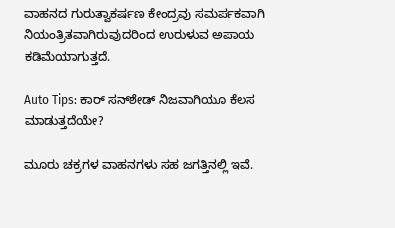ವಾಹನದ ಗುರುತ್ವಾಕರ್ಷಣ ಕೇಂದ್ರವು ಸಮರ್ಪಕವಾಗಿ ನಿಯಂತ್ರಿತವಾಗಿರುವುದರಿಂದ ಉರುಳುವ ಅಪಾಯ ಕಡಿಮೆಯಾಗುತ್ತದೆ.

Auto Tips: ಕಾರ್ ಸನ್‌ಶೇಡ್ ನಿಜವಾಗಿಯೂ ಕೆಲಸ ಮಾಡುತ್ತದೆಯೇ?

ಮೂರು ಚಕ್ರಗಳ ವಾಹನಗಳು ಸಹ ಜಗತ್ತಿನಲ್ಲಿ ಇವೆ.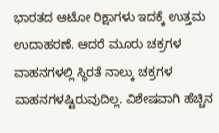ಭಾರತದ ಆಟೋ ರಿಕ್ಷಾಗಳು ಇದಕ್ಕೆ ಉತ್ತಮ ಉದಾಹರಣೆ. ಆದರೆ ಮೂರು ಚಕ್ರಗಳ ವಾಹನಗಳಲ್ಲಿ ಸ್ಥಿರತೆ ನಾಲ್ಕು ಚಕ್ರಗಳ ವಾಹನಗಳಷ್ಟಿರುವುದಿಲ್ಲ. ವಿಶೇಷವಾಗಿ ಹೆಚ್ಚಿನ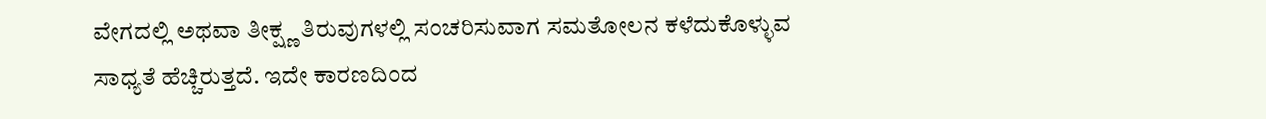ವೇಗದಲ್ಲಿ ಅಥವಾ ತೀಕ್ಷ್ಣ ತಿರುವುಗಳಲ್ಲಿ ಸಂಚರಿಸುವಾಗ ಸಮತೋಲನ ಕಳೆದುಕೊಳ್ಳುವ ಸಾಧ್ಯತೆ ಹೆಚ್ಚಿರುತ್ತದೆ. ಇದೇ ಕಾರಣದಿಂದ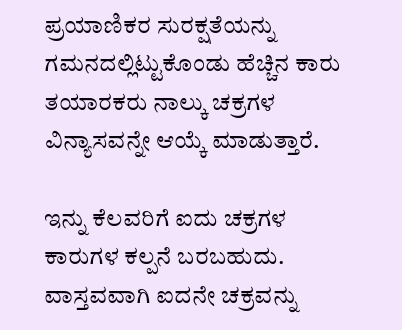ಪ್ರಯಾಣಿಕರ ಸುರಕ್ಷತೆಯನ್ನು ಗಮನದಲ್ಲಿಟ್ಟುಕೊಂಡು ಹೆಚ್ಚಿನ ಕಾರು ತಯಾರಕರು ನಾಲ್ಕು ಚಕ್ರಗಳ ವಿನ್ಯಾಸವನ್ನೇ ಆಯ್ಕೆ ಮಾಡುತ್ತಾರೆ.

ಇನ್ನು ಕೆಲವರಿಗೆ ಐದು ಚಕ್ರಗಳ ಕಾರುಗಳ ಕಲ್ಪನೆ ಬರಬಹುದು. ವಾಸ್ತವವಾಗಿ ಐದನೇ ಚಕ್ರವನ್ನು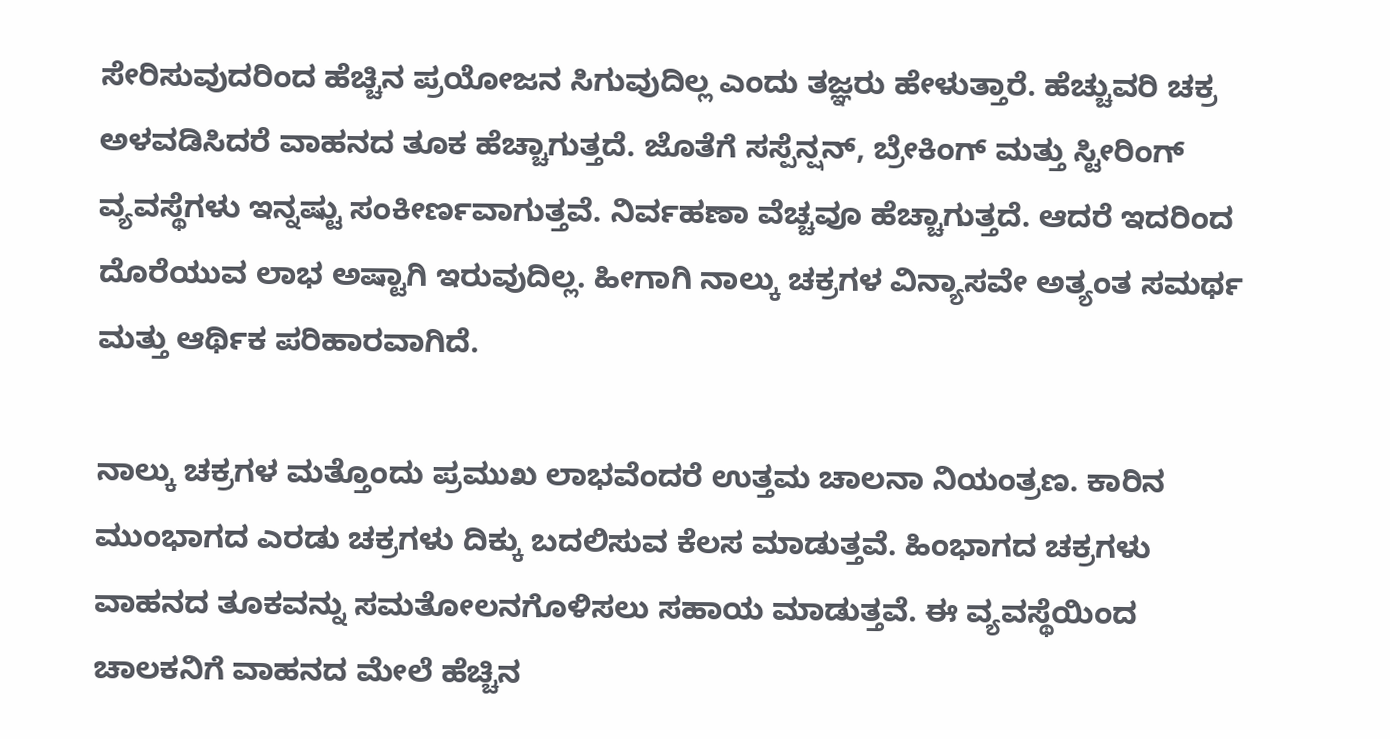ಸೇರಿಸುವುದರಿಂದ ಹೆಚ್ಚಿನ ಪ್ರಯೋಜನ ಸಿಗುವುದಿಲ್ಲ ಎಂದು ತಜ್ಞರು ಹೇಳುತ್ತಾರೆ. ಹೆಚ್ಚುವರಿ ಚಕ್ರ ಅಳವಡಿಸಿದರೆ ವಾಹನದ ತೂಕ ಹೆಚ್ಚಾಗುತ್ತದೆ. ಜೊತೆಗೆ ಸಸ್ಪೆನ್ಷನ್, ಬ್ರೇಕಿಂಗ್ ಮತ್ತು ಸ್ಟೀರಿಂಗ್ ವ್ಯವಸ್ಥೆಗಳು ಇನ್ನಷ್ಟು ಸಂಕೀರ್ಣವಾಗುತ್ತವೆ. ನಿರ್ವಹಣಾ ವೆಚ್ಚವೂ ಹೆಚ್ಚಾಗುತ್ತದೆ. ಆದರೆ ಇದರಿಂದ ದೊರೆಯುವ ಲಾಭ ಅಷ್ಟಾಗಿ ಇರುವುದಿಲ್ಲ. ಹೀಗಾಗಿ ನಾಲ್ಕು ಚಕ್ರಗಳ ವಿನ್ಯಾಸವೇ ಅತ್ಯಂತ ಸಮರ್ಥ ಮತ್ತು ಆರ್ಥಿಕ ಪರಿಹಾರವಾಗಿದೆ.

ನಾಲ್ಕು ಚಕ್ರಗಳ ಮತ್ತೊಂದು ಪ್ರಮುಖ ಲಾಭವೆಂದರೆ ಉತ್ತಮ ಚಾಲನಾ ನಿಯಂತ್ರಣ. ಕಾರಿನ ಮುಂಭಾಗದ ಎರಡು ಚಕ್ರಗಳು ದಿಕ್ಕು ಬದಲಿಸುವ ಕೆಲಸ ಮಾಡುತ್ತವೆ. ಹಿಂಭಾಗದ ಚಕ್ರಗಳು ವಾಹನದ ತೂಕವನ್ನು ಸಮತೋಲನಗೊಳಿಸಲು ಸಹಾಯ ಮಾಡುತ್ತವೆ. ಈ ವ್ಯವಸ್ಥೆಯಿಂದ ಚಾಲಕನಿಗೆ ವಾಹನದ ಮೇಲೆ ಹೆಚ್ಚಿನ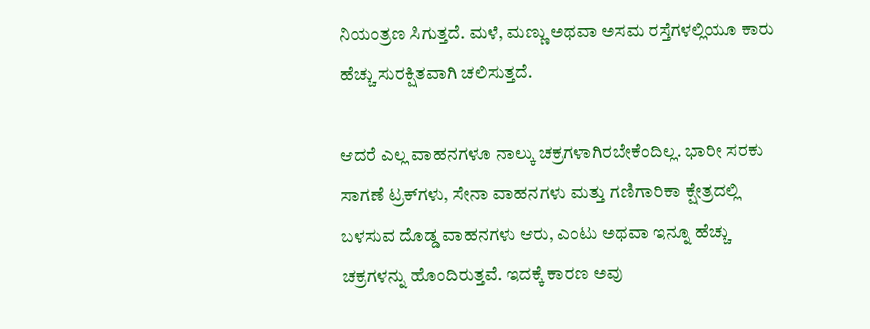ನಿಯಂತ್ರಣ ಸಿಗುತ್ತದೆ. ಮಳೆ, ಮಣ್ಣು ಅಥವಾ ಅಸಮ ರಸ್ತೆಗಳಲ್ಲಿಯೂ ಕಾರು ಹೆಚ್ಚು ಸುರಕ್ಷಿತವಾಗಿ ಚಲಿಸುತ್ತದೆ.

ಆದರೆ ಎಲ್ಲ ವಾಹನಗಳೂ ನಾಲ್ಕು ಚಕ್ರಗಳಾಗಿರಬೇಕೆಂದಿಲ್ಲ. ಭಾರೀ ಸರಕು ಸಾಗಣೆ ಟ್ರಕ್‌ಗಳು, ಸೇನಾ ವಾಹನಗಳು ಮತ್ತು ಗಣಿಗಾರಿಕಾ ಕ್ಷೇತ್ರದಲ್ಲಿ ಬಳಸುವ ದೊಡ್ಡ ವಾಹನಗಳು ಆರು, ಎಂಟು ಅಥವಾ ಇನ್ನೂ ಹೆಚ್ಚು ಚಕ್ರಗಳನ್ನು ಹೊಂದಿರುತ್ತವೆ. ಇದಕ್ಕೆ ಕಾರಣ ಅವು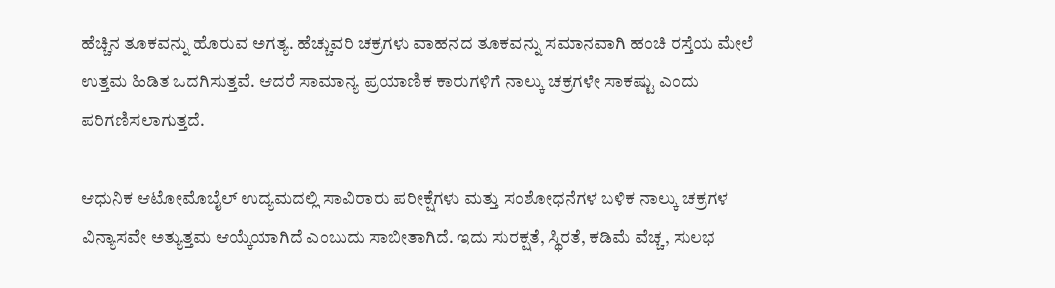ಹೆಚ್ಚಿನ ತೂಕವನ್ನು ಹೊರುವ ಅಗತ್ಯ. ಹೆಚ್ಚುವರಿ ಚಕ್ರಗಳು ವಾಹನದ ತೂಕವನ್ನು ಸಮಾನವಾಗಿ ಹಂಚಿ ರಸ್ತೆಯ ಮೇಲೆ ಉತ್ತಮ ಹಿಡಿತ ಒದಗಿಸುತ್ತವೆ. ಆದರೆ ಸಾಮಾನ್ಯ ಪ್ರಯಾಣಿಕ ಕಾರುಗಳಿಗೆ ನಾಲ್ಕು ಚಕ್ರಗಳೇ ಸಾಕಷ್ಟು ಎಂದು ಪರಿಗಣಿಸಲಾಗುತ್ತದೆ.

ಆಧುನಿಕ ಆಟೋಮೊಬೈಲ್ ಉದ್ಯಮದಲ್ಲಿ ಸಾವಿರಾರು ಪರೀಕ್ಷೆಗಳು ಮತ್ತು ಸಂಶೋಧನೆಗಳ ಬಳಿಕ ನಾಲ್ಕು ಚಕ್ರಗಳ ವಿನ್ಯಾಸವೇ ಅತ್ಯುತ್ತಮ ಆಯ್ಕೆಯಾಗಿದೆ ಎಂಬುದು ಸಾಬೀತಾಗಿದೆ. ಇದು ಸುರಕ್ಷತೆ, ಸ್ಥಿರತೆ, ಕಡಿಮೆ ವೆಚ್ಚ, ಸುಲಭ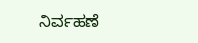ನಿರ್ವಹಣೆ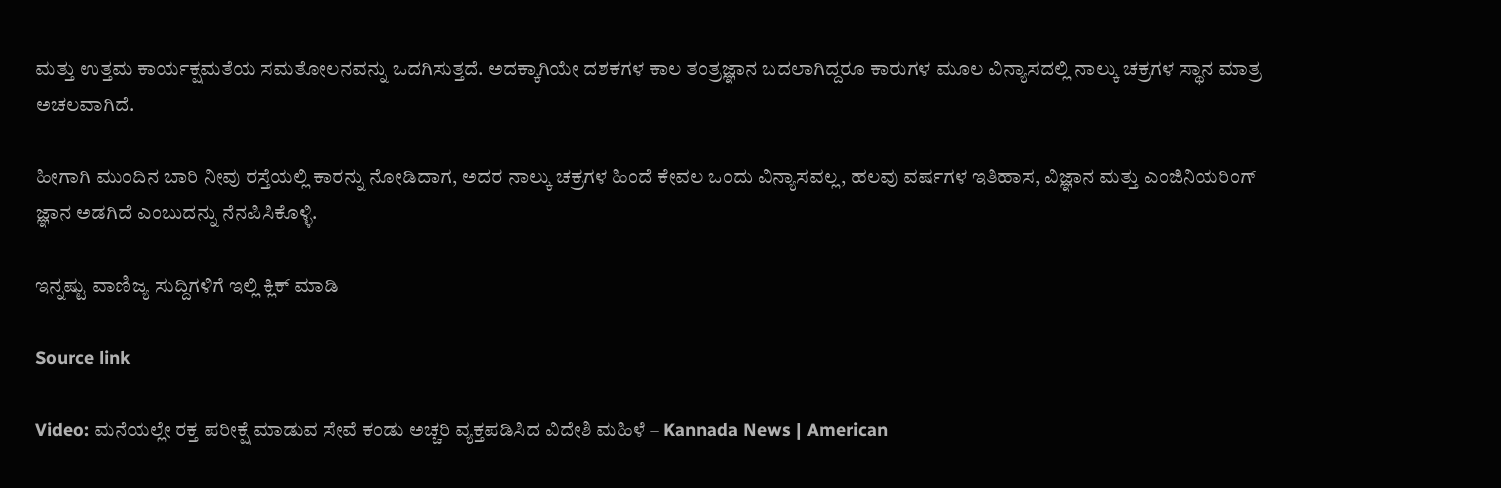ಮತ್ತು ಉತ್ತಮ ಕಾರ್ಯಕ್ಷಮತೆಯ ಸಮತೋಲನವನ್ನು ಒದಗಿಸುತ್ತದೆ. ಅದಕ್ಕಾಗಿಯೇ ದಶಕಗಳ ಕಾಲ ತಂತ್ರಜ್ಞಾನ ಬದಲಾಗಿದ್ದರೂ ಕಾರುಗಳ ಮೂಲ ವಿನ್ಯಾಸದಲ್ಲಿ ನಾಲ್ಕು ಚಕ್ರಗಳ ಸ್ಥಾನ ಮಾತ್ರ ಅಚಲವಾಗಿದೆ.

ಹೀಗಾಗಿ ಮುಂದಿನ ಬಾರಿ ನೀವು ರಸ್ತೆಯಲ್ಲಿ ಕಾರನ್ನು ನೋಡಿದಾಗ, ಅದರ ನಾಲ್ಕು ಚಕ್ರಗಳ ಹಿಂದೆ ಕೇವಲ ಒಂದು ವಿನ್ಯಾಸವಲ್ಲ, ಹಲವು ವರ್ಷಗಳ ಇತಿಹಾಸ, ವಿಜ್ಞಾನ ಮತ್ತು ಎಂಜಿನಿಯರಿಂಗ್ ಜ್ಞಾನ ಅಡಗಿದೆ ಎಂಬುದನ್ನು ನೆನಪಿಸಿಕೊಳ್ಳಿ.

ಇನ್ನಷ್ಟು ವಾಣಿಜ್ಯ ಸುದ್ದಿಗಳಿಗೆ ಇಲ್ಲಿ ಕ್ಲಿಕ್ ಮಾಡಿ

Source link

Video: ಮನೆಯಲ್ಲೇ ರಕ್ತ ಪರೀಕ್ಷೆ ಮಾಡುವ ಸೇವೆ ಕಂಡು ಅಚ್ಚರಿ ವ್ಯಕ್ತಪಡಿಸಿದ ವಿದೇಶಿ ಮಹಿಳೆ – Kannada News | American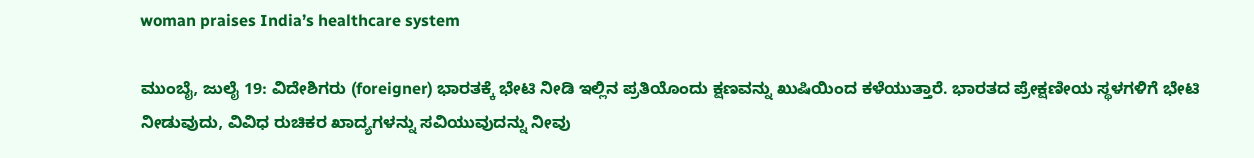woman praises India’s healthcare system

ಮುಂಬೈ, ಜುಲೈ 19: ವಿದೇಶಿಗರು (foreigner) ಭಾರತಕ್ಕೆ ಭೇಟಿ ನೀಡಿ ಇಲ್ಲಿನ ಪ್ರತಿಯೊಂದು ಕ್ಷಣವನ್ನು ಖುಷಿಯಿಂದ ಕಳೆಯುತ್ತಾರೆ. ಭಾರತದ ಪ್ರೇಕ್ಷಣೀಯ ಸ್ಥಳಗಳಿಗೆ ಭೇಟಿ ನೀಡುವುದು, ವಿವಿಧ ರುಚಿಕರ ಖಾದ್ಯಗಳನ್ನು ಸವಿಯುವುದನ್ನು ನೀವು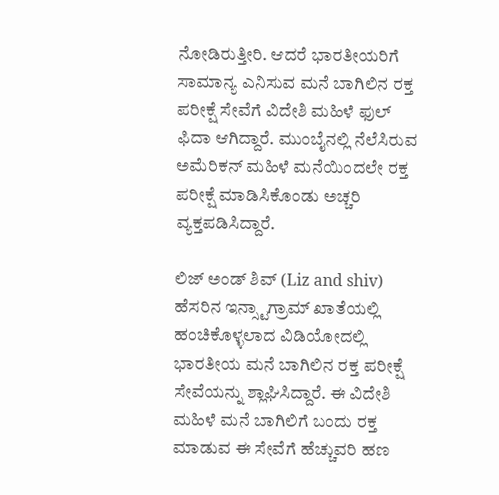ನೋಡಿರುತ್ತೀರಿ. ಆದರೆ ಭಾರತೀಯರಿಗೆ ಸಾಮಾನ್ಯ ಎನಿಸುವ ಮನೆ ಬಾಗಿಲಿನ ರಕ್ತ ಪರೀಕ್ಷೆ ಸೇವೆಗೆ ವಿದೇಶಿ ಮಹಿಳೆ ಫುಲ್ ಫಿದಾ ಆಗಿದ್ದಾರೆ. ಮುಂಬೈನಲ್ಲಿ ನೆಲೆಸಿರುವ ಅಮೆರಿಕನ್ ಮಹಿಳೆ ಮನೆಯಿಂದಲೇ ರಕ್ತ ಪರೀಕ್ಷೆ ಮಾಡಿಸಿಕೊಂಡು ಅಚ್ಚರಿ ವ್ಯಕ್ತಪಡಿಸಿದ್ದಾರೆ.

ಲಿಜ್ ಅಂಡ್ ಶಿವ್ (Liz and shiv) ಹೆಸರಿನ ಇನ್ಸ್ಟಾಗ್ರಾಮ್ ಖಾತೆಯಲ್ಲಿ ಹಂಚಿಕೊಳ್ಳಲಾದ ವಿಡಿಯೋದಲ್ಲಿ ಭಾರತೀಯ ಮನೆ ಬಾಗಿಲಿನ ರಕ್ತ ಪರೀಕ್ಷೆ ಸೇವೆಯನ್ನು ಶ್ಲಾಘಿಸಿದ್ದಾರೆ. ಈ ವಿದೇಶಿ ಮಹಿಳೆ ಮನೆ ಬಾಗಿಲಿಗೆ ಬಂದು ರಕ್ತ ಮಾಡುವ ಈ ಸೇವೆಗೆ ಹೆಚ್ಚುವರಿ ಹಣ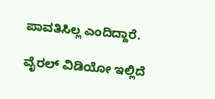ಪಾವತಿಸಿಲ್ಲ ಎಂದಿದ್ದಾರೆ.

ವೈರಲ್ ವಿಡಿಯೋ ಇಲ್ಲಿದೆ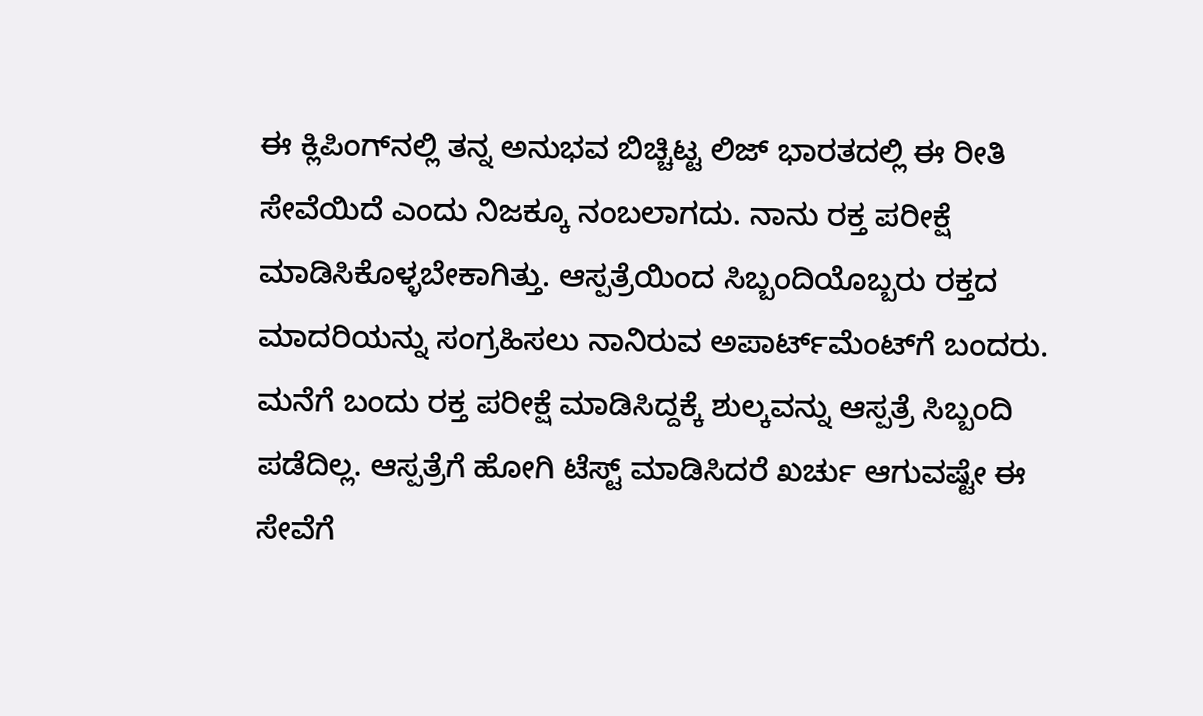ಈ ಕ್ಲಿಪಿಂಗ್‌ನಲ್ಲಿ ತನ್ನ ಅನುಭವ ಬಿಚ್ಚಿಟ್ಟ ಲಿಜ್ ಭಾರತದಲ್ಲಿ ಈ ರೀತಿ ಸೇವೆಯಿದೆ ಎಂದು ನಿಜಕ್ಕೂ ನಂಬಲಾಗದು. ನಾನು ರಕ್ತ ಪರೀಕ್ಷೆ ಮಾಡಿಸಿಕೊಳ್ಳಬೇಕಾಗಿತ್ತು. ಆಸ್ಪತ್ರೆಯಿಂದ ಸಿಬ್ಬಂದಿಯೊಬ್ಬರು ರಕ್ತದ ಮಾದರಿಯನ್ನು ಸಂಗ್ರಹಿಸಲು ನಾನಿರುವ ಅಪಾರ್ಟ್‌ಮೆಂಟ್‌ಗೆ ಬಂದರು. ಮನೆಗೆ ಬಂದು ರಕ್ತ ಪರೀಕ್ಷೆ ಮಾಡಿಸಿದ್ದಕ್ಕೆ ಶುಲ್ಕವನ್ನು ಆಸ್ಪತ್ರೆ ಸಿಬ್ಬಂದಿ ಪಡೆದಿಲ್ಲ. ಆಸ್ಪತ್ರೆಗೆ ಹೋಗಿ ಟೆಸ್ಟ್ ಮಾಡಿಸಿದರೆ ಖರ್ಚು ಆಗುವಷ್ಟೇ ಈ ಸೇವೆಗೆ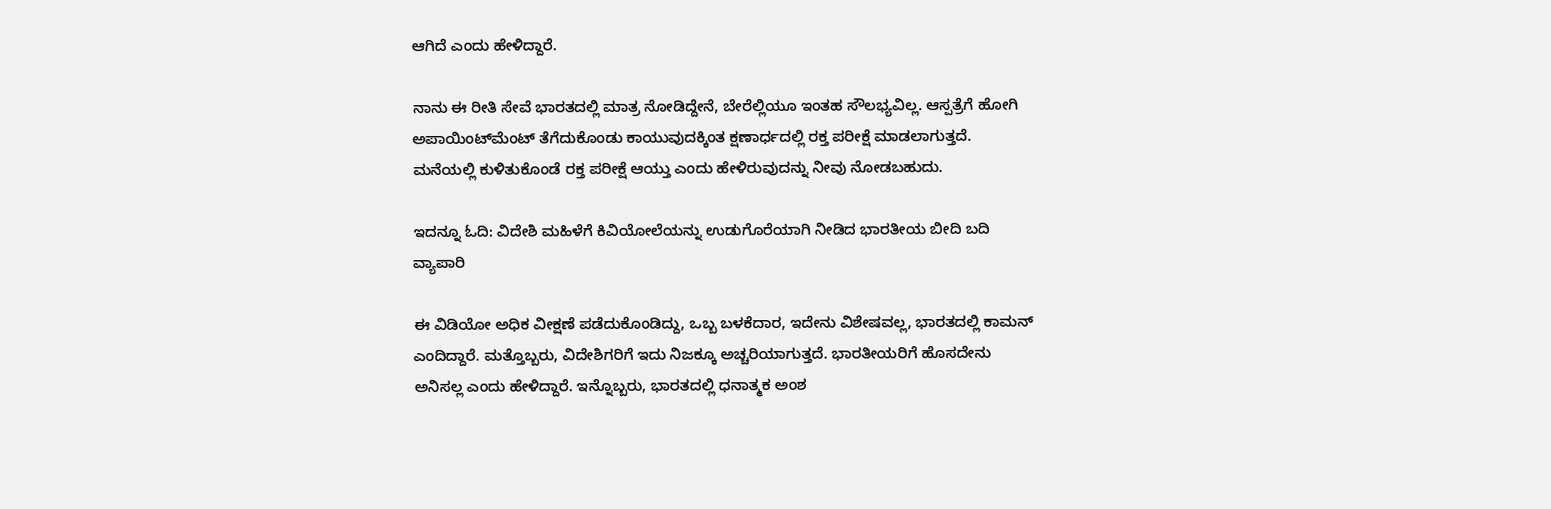ಆಗಿದೆ ಎಂದು ಹೇಳಿದ್ದಾರೆ.

ನಾನು ಈ ರೀತಿ ಸೇವೆ ಭಾರತದಲ್ಲಿ ಮಾತ್ರ ನೋಡಿದ್ದೇನೆ, ಬೇರೆಲ್ಲಿಯೂ ಇಂತಹ ಸೌಲಭ್ಯವಿಲ್ಲ. ಆಸ್ಪತ್ರೆಗೆ ಹೋಗಿ ಅಪಾಯಿಂಟ್‌ಮೆಂಟ್‌ ತೆಗೆದುಕೊಂಡು ಕಾಯುವುದಕ್ಕಿಂತ ಕ್ಷಣಾರ್ಧದಲ್ಲಿ ರಕ್ತ ಪರೀಕ್ಷೆ ಮಾಡಲಾಗುತ್ತದೆ. ಮನೆಯಲ್ಲಿ ಕುಳಿತುಕೊಂಡೆ ರಕ್ತ ಪರೀಕ್ಷೆ ಆಯ್ತು ಎಂದು ಹೇಳಿರುವುದನ್ನು ನೀವು ನೋಡಬಹುದು.

ಇದನ್ನೂ ಓದಿ: ವಿದೇಶಿ ಮಹಿಳೆಗೆ ಕಿವಿಯೋಲೆಯನ್ನು ಉಡುಗೊರೆಯಾಗಿ ನೀಡಿದ ಭಾರತೀಯ ಬೀದಿ ಬದಿ ವ್ಯಾಪಾರಿ

ಈ ವಿಡಿಯೋ ಅಧಿಕ ವೀಕ್ಷಣೆ ಪಡೆದುಕೊಂಡಿದ್ದು, ಒಬ್ಬ ಬಳಕೆದಾರ, ಇದೇನು ವಿಶೇಷವಲ್ಲ, ಭಾರತದಲ್ಲಿ ಕಾಮನ್ ಎಂದಿದ್ದಾರೆ. ಮತ್ತೊಬ್ಬರು, ವಿದೇಶಿಗರಿಗೆ ಇದು ನಿಜಕ್ಕೂ ಅಚ್ಚರಿಯಾಗುತ್ತದೆ. ಭಾರತೀಯರಿಗೆ ಹೊಸದೇನು ಅನಿಸಲ್ಲ ಎಂದು ಹೇಳಿದ್ದಾರೆ. ಇನ್ನೊಬ್ಬರು, ಭಾರತದಲ್ಲಿ ಧನಾತ್ಮಕ ಅಂಶ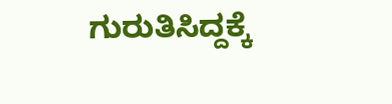ಗುರುತಿಸಿದ್ದಕ್ಕೆ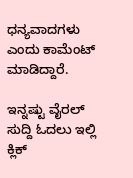ಧನ್ಯವಾದಗಳು ಎಂದು ಕಾಮೆಂಟ್ ಮಾಡಿದ್ದಾರೆ.

ಇನ್ನಷ್ಟು ವೈರಲ್ ಸುದ್ದಿ ಓದಲು ಇಲ್ಲಿ ಕ್ಲಿಕ್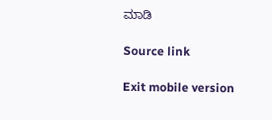ಮಾಡಿ

Source link

Exit mobile version